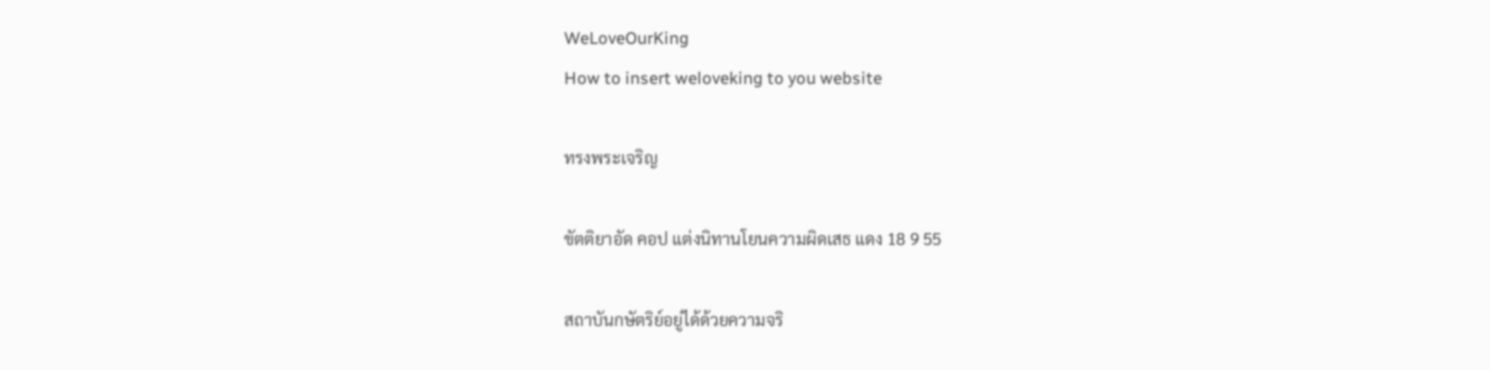WeLoveOurKing
How to insert weloveking to you website

ทรงพระเจริญ

ขัตติยาอัด คอป แต่งนิทานโยนความผิดเสธ แดง 18 9 55

สถาบันกษัตริย์อยู่ได้ด้วยความจริ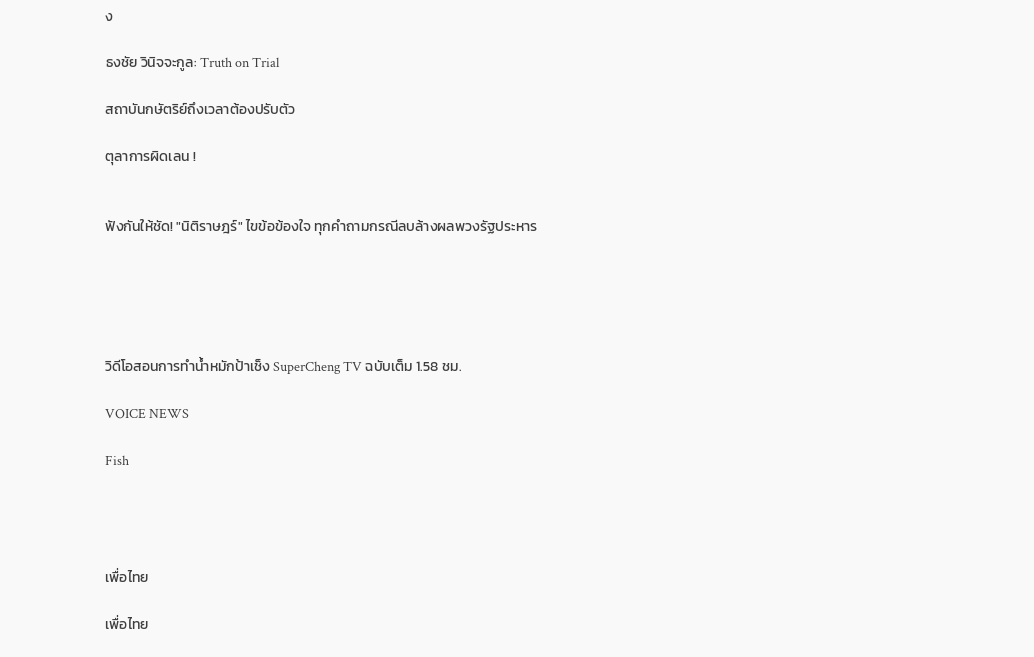ง

ธงชัย วินิจจะกูล: Truth on Trial

สถาบันกษัตริย์ถึงเวลาต้องปรับตัว

ตุลาการผิดเลน !


ฟังกันให้ชัด! "นิติราษฎร์" ไขข้อข้องใจ ทุกคำถามกรณีลบล้างผลพวงรัฐประหาร





วิดีโอสอนการทำน้ำหมักป้าเช็ง SuperCheng TV ฉบับเต็ม 1.58 ชม.

VOICE NEWS

Fish




เพื่อไทย

เพื่อไทย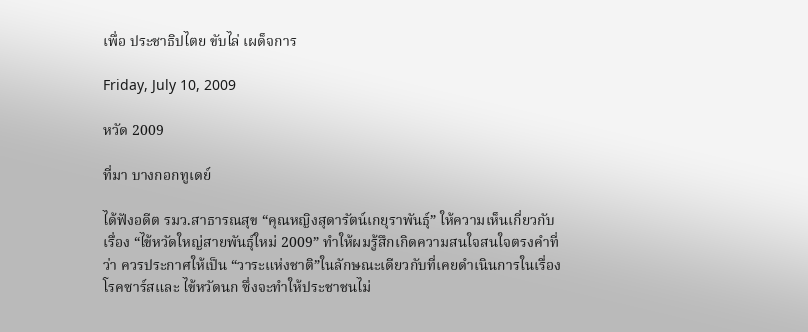เพื่อ ประชาธิปไตย ขับไล่ เผด็จการ

Friday, July 10, 2009

หวัด 2009

ที่มา บางกอกทูเดย์

ได้ฟังอดีต รมว.สาธารณสุข “คุณหญิงสุดารัตน์เกยุราพันธุ์” ให้ความเห็นเกี่ยวกับเรื่อง “ไข้หวัดใหญ่สายพันธุ์ใหม่ 2009” ทำให้ผมรู้สึกเกิดความสนใจสนใจตรงคำที่ว่า ควรประกาศให้เป็น “วาระแห่งชาติ”ในลักษณะเดียวกับที่เคยดำเนินการในเรื่อง โรคซาร์สและ ไข้หวัดนก ซึ่งจะทำให้ประชาชนไม่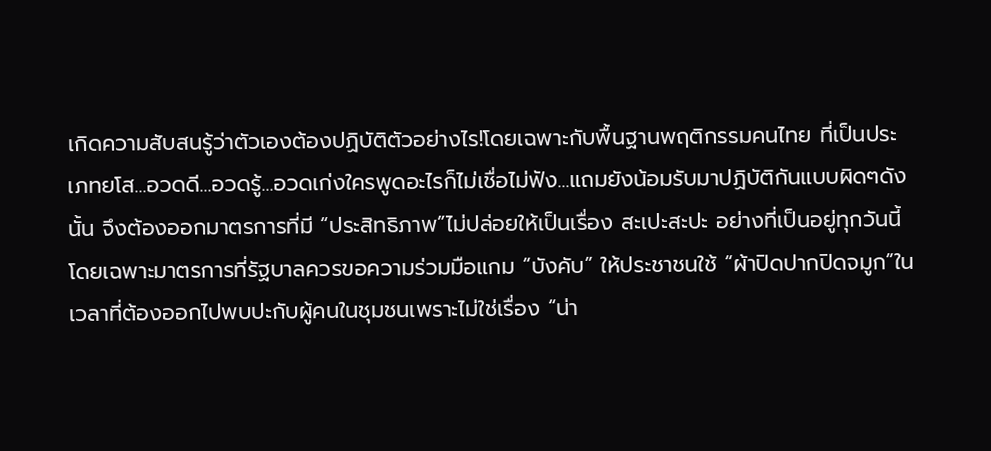เกิดความสับสนรู้ว่าตัวเองต้องปฏิบัติตัวอย่างไร!โดยเฉพาะกับพื้นฐานพฤติกรรมคนไทย ที่เป็นประเภทยโส...อวดดี...อวดรู้...อวดเก่งใครพูดอะไรก็ไม่เชื่อไม่ฟัง...แถมยังน้อมรับมาปฏิบัติกันแบบผิดๆดังนั้น จึงต้องออกมาตรการที่มี “ประสิทธิภาพ”ไม่ปล่อยให้เป็นเรื่อง สะเปะสะปะ อย่างที่เป็นอยู่ทุกวันนี้โดยเฉพาะมาตรการที่รัฐบาลควรขอความร่วมมือแกม “บังคับ” ให้ประชาชนใช้ “ผ้าปิดปากปิดจมูก”ในเวลาที่ต้องออกไปพบปะกับผู้คนในชุมชนเพราะไม่ใช่เรื่อง “น่า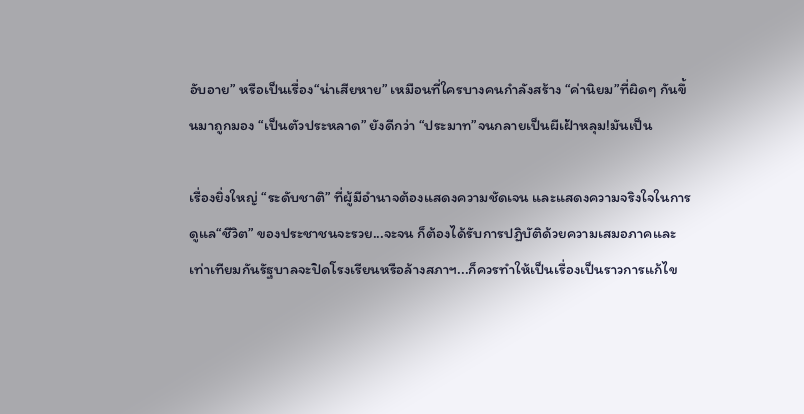อับอาย” หรือเป็นเรื่อง“น่าเสียหาย” เหมือนที่ใครบางคนกำลังสร้าง “ค่านิยม”ที่ผิดๆ กันขึ้นมาถูกมอง “เป็นตัวประหลาด” ยังดีกว่า “ประมาท”จนกลายเป็นผีเฝ้าหลุม!มันเป็น

เรื่องยิ่งใหญ่ “ระดับชาติ” ที่ผู้มีอำนาจต้องแสดงความชัดเจน และแสดงความจริงใจในการดูแล“ชีวิต” ของประชาชนจะรวย...จะจน ก็ต้องได้รับการปฏิบัติด้วยความเสมอภาคและเท่าเทียมกันรัฐบาลจะปิดโรงเรียนหรือล้างสภาฯ...ก็ควรทำให้เป็นเรื่องเป็นราวการแก้ไข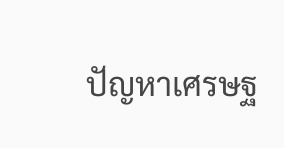ปัญหาเศรษฐ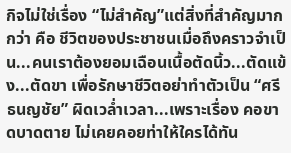กิจไม่ใช่เรื่อง “ไม่สำคัญ”แต่สิ่งที่สำคัญมากกว่า คือ ชีวิตของประชาชนเมื่อถึงคราวจำเป็น...คนเราต้องยอมเฉือนเนื้อตัดนิ้ว...ตัดแข้ง...ตัดขา เพื่อรักษาชีวิตอย่าทำตัวเป็น “ศรีธนญชัย” ผิดเวล่ำเวลา...เพราะเรื่อง คอขาดบาดตาย ไม่เคยคอยท่าให้ใครได้ทัน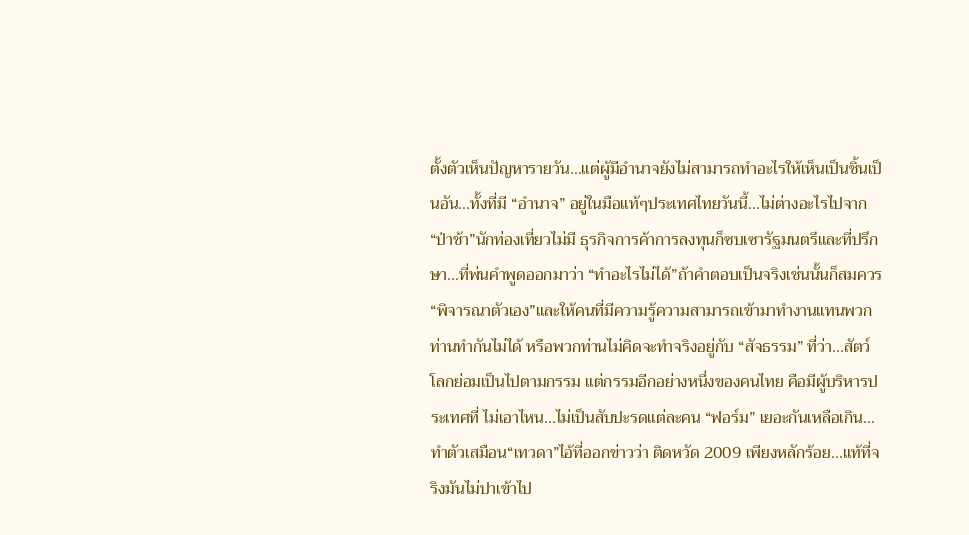ตั้งตัวเห็นปัญหารายวัน...แต่ผู้มีอำนาจยังไม่สามารถทำอะไรให้เห็นเป็นชิ้นเป็นอัน...ทั้งที่มี “อำนาจ” อยู่ในมือแท้ๆประเทศไทยวันนี้...ไม่ต่างอะไรไปจาก “ป่าช้า”นักท่องเที่ยวไม่มี ธุรกิจการค้าการลงทุนก็ซบเซารัฐมนตรีและที่ปรึกษา...ที่พ่นคำพูดออกมาว่า “ทำอะไรไม่ได้”ถ้าคำตอบเป็นจริงเช่นนั้นก็สมควร “พิจารณาตัวเอง”และให้คนที่มีความรู้ความสามารถเข้ามาทำงานแทนพวกท่านทำกันไม่ได้ หรือพวกท่านไม่คิดจะทำจริงอยู่กับ “สัจธรรม” ที่ว่า...สัตว์โลกย่อมเป็นไปตามกรรม แต่กรรมอีกอย่างหนึ่งของคนไทย คือมีผู้บริหารประเทศที่ ไม่เอาไหน...ไม่เป็นสับปะรดแต่ละคน “ฟอร์ม” เยอะกันเหลือเกิน...ทำตัวเสมือน“เทวดา”ไอ้ที่ออกข่าวว่า ติดหวัด 2009 เพียงหลักร้อย...แท้ที่จริงมันไม่ปาเข้าไป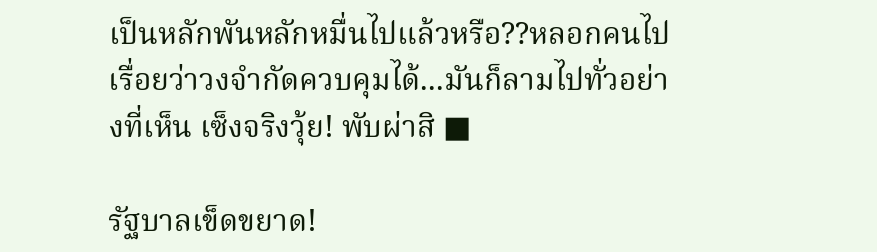เป็นหลักพันหลักหมื่นไปแล้วหรือ??หลอกคนไปเรื่อยว่าวงจำกัดควบคุมได้...มันก็ลามไปทั่วอย่างที่เห็น เซ็งจริงวุ้ย! พับผ่าสิ ■

รัฐบาลเข็ดขยาด!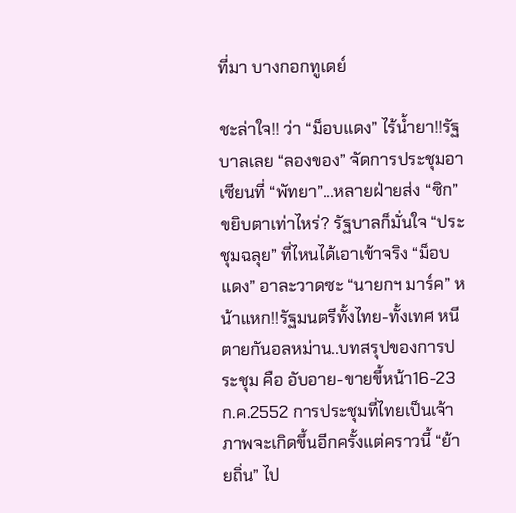ที่มา บางกอกทูเดย์

ชะล่าใจ!! ว่า “ม็อบแดง” ไร้น้ำยา!!รัฐบาลเลย “ลองของ” จัดการประชุมอาเซียนที่ “พัทยา”...หลายฝ่ายส่ง “ซิก” ขยิบตาเท่าไหร่? รัฐบาลก็มั่นใจ “ประชุมฉลุย” ที่ไหนได้เอาเข้าจริง “ม็อบแดง” อาละวาดซะ “นายกฯ มาร์ค” หน้าแหก!!รัฐมนตรีทั้งไทย-ทั้งเทศ หนีตายกันอลหม่าน..บทสรุปของการประชุม คือ อับอาย-ขายขี้หน้า16-23 ก.ค.2552 การประชุมที่ไทยเป็นเจ้าภาพจะเกิดขึ้นอีกครั้งแต่คราวนี้ “ย้ายถิ่น” ไป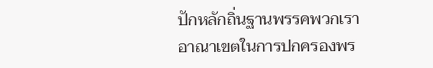ปักหลักถิ่นฐานพรรคพวกเรา อาณาเขตในการปกครองพร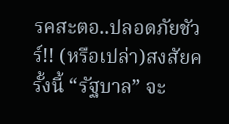รคสะตอ..ปลอดภัยชัวร์!! (หรือเปล่า)สงสัยครั้งนี้ “รัฐบาล” จะ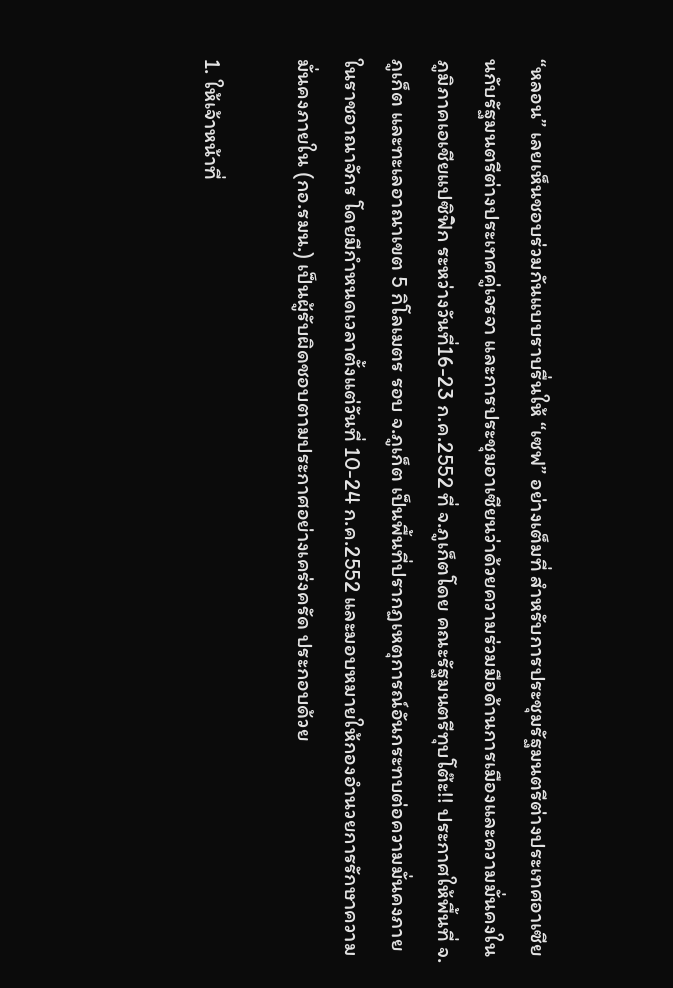“หลอน” เลยเห็นชอบร่วมกันแบบราบรื่นให้ “เซฟ” อย่างเต็มที่ สำหรับการประชุมรัฐมนตรีต่างประเทศอาเซียนกับรัฐมนตรีต่างประเทศคู่เจรจา และการประชุมอาเซียนว่าด้วยความร่วมมือด้านการเมืองและความมั่นคงในภูมิภาคเอเชียแปซิฟิก ระหว่างวันที่16-23 ก.ค.2552 ที่ จ.ภูเก็ตโดย คณะรัฐมนตรีทุบโต๊ะ!! ประกาศให้พื้นที่ จ.ภูเก็ต และทะเลอาณาเขต 5 กิโลเมตร รอบ จ.ภูเก็ต เป็นพื้นที่ปรากฏเหตุการณ์อันกระทบต่อความมั่นคงภายในราชอาณาจักร โดยมีกำหนดเวลาตั้งแต่วันที่ 10-24 ก.ค.2552 และมอบหมายให้กองอำนวยการรักษาความมั่นคงภายใน (กอ.รมน.) เป็นผู้รับผิดชอบตามประกาศอย่างเคร่งครัด ประกอบด้วย

1. ให้เจ้าหน้าที่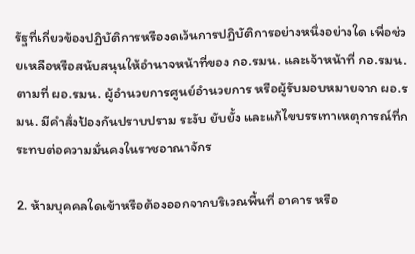รัฐที่เกี่ยวข้องปฏิบัติการหรืองดเว้นการปฏิบัติการอย่างหนึ่งอย่างใด เพื่อช่วยเหลือหรือสนับสนุนให้อำนาจหน้าที่ของ กอ.รมน. และเจ้าหน้าที่ กอ.รมน. ตามที่ ผอ.รมน. ผู้อำนวยการศูนย์อำนวยการ หรือผู้รับมอบหมายจาก ผอ.รมน. มีคำสั่งป้องกันปราบปราม ระงับ ยับยั้ง และแก้ไขบรรเทาเหตุการณ์ที่กระทบต่อความมั่นคงในราชอาณาจักร

2. ห้ามบุคคลใดเข้าหรือต้องออกจากบริเวณพื้นที่ อาคาร หรือ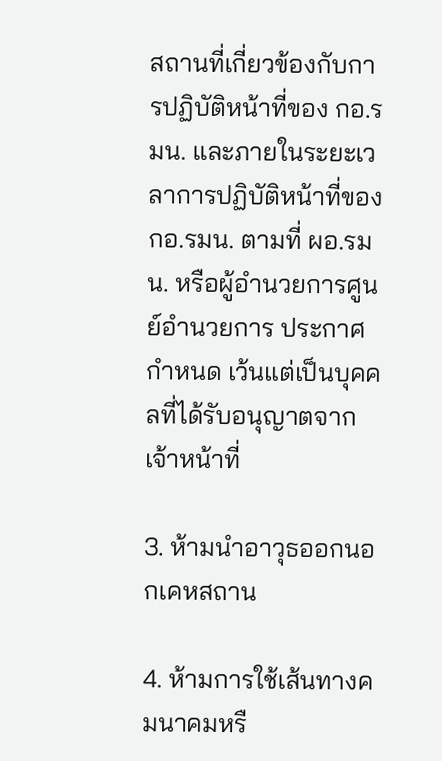สถานที่เกี่ยวข้องกับการปฏิบัติหน้าที่ของ กอ.รมน. และภายในระยะเวลาการปฏิบัติหน้าที่ของ กอ.รมน. ตามที่ ผอ.รมน. หรือผู้อำนวยการศูนย์อำนวยการ ประกาศกำหนด เว้นแต่เป็นบุคคลที่ได้รับอนุญาตจากเจ้าหน้าที่

3. ห้ามนำอาวุธออกนอกเคหสถาน

4. ห้ามการใช้เส้นทางคมนาคมหรื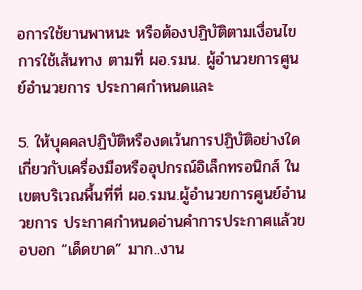อการใช้ยานพาหนะ หรือต้องปฏิบัติตามเงื่อนไขการใช้เส้นทาง ตามที่ ผอ.รมน. ผู้อำนวยการศูนย์อำนวยการ ประกาศกำหนดและ

5. ให้บุคคลปฏิบัติหรืองดเว้นการปฏิบัติอย่างใดเกี่ยวกับเครื่องมือหรืออุปกรณ์อิเล็กทรอนิกส์ ในเขตบริเวณพื้นที่ที่ ผอ.รมน.ผู้อำนวยการศูนย์อำนวยการ ประกาศกำหนดอ่านคำการประกาศแล้วขอบอก “เด็ดขาด” มาก..งาน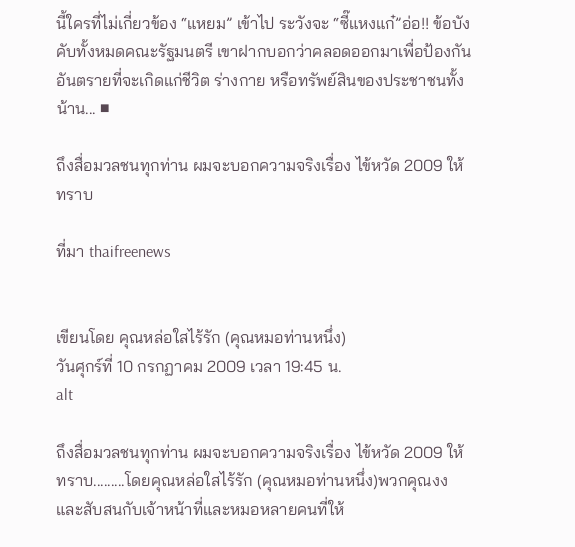นี้ใครที่ไม่เกี่ยวข้อง “แหยม” เข้าไป ระวังจะ “ซี๊แหงแก๋”อ่อ!! ข้อบังคับทั้งหมดคณะรัฐมนตรี เขาฝากบอกว่าคลอดออกมาเพื่อป้องกันอันตรายที่จะเกิดแก่ชีวิต ร่างกาย หรือทรัพย์สินของประชาชนทั้งน้าน... ■

ถึงสื่อมวลชนทุกท่าน ผมจะบอกความจริงเรื่อง ไข้หวัด 2009 ให้ทราบ

ที่มา thaifreenews


เขียนโดย คุณหล่อใสไร้รัก (คุณหมอท่านหนึ่ง)
วันศุกร์ที่ 10 กรกฏาคม 2009 เวลา 19:45 น.
alt

ถึงสื่อมวลชนทุกท่าน ผมจะบอกความจริงเรื่อง ไข้หวัด 2009 ให้ทราบ.........โดยคุณหล่อใสไร้รัก (คุณหมอท่านหนึ่ง)พวกคุณงง และสับสนกับเจ้าหน้าที่และหมอหลายคนที่ให้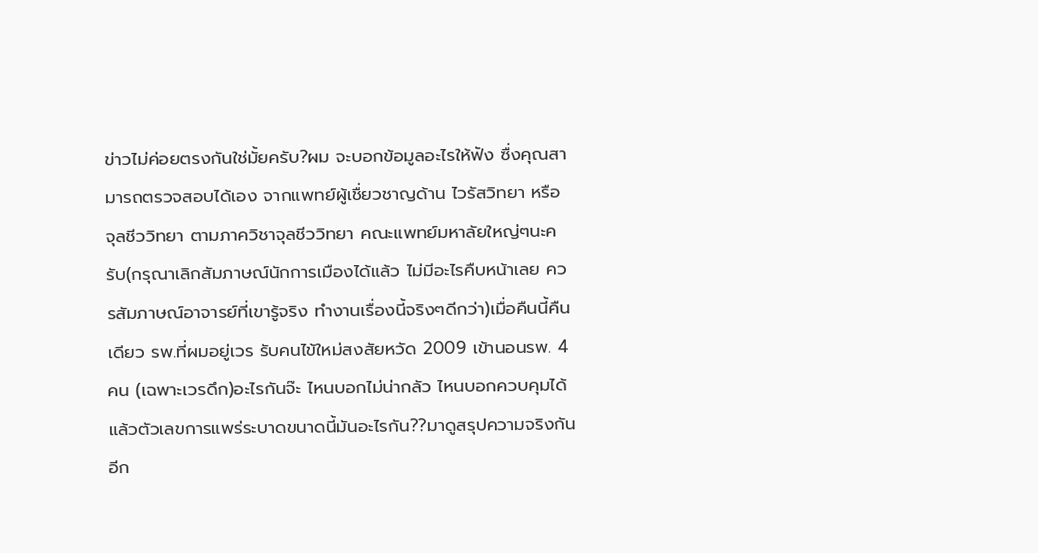ข่าวไม่ค่อยตรงกันใช่มั้ยครับ?ผม จะบอกข้อมูลอะไรให้ฟัง ซื่งคุณสามารถตรวจสอบได้เอง จากแพทย์ผู้เชื่ยวชาญด้าน ไวรัสวิทยา หรือ จุลชีววิทยา ตามภาควิชาจุลชีววิทยา คณะแพทย์มหาลัยใหญ่ๆนะครับ(กรุณาเลิกสัมภาษณ์นักการเมืองได้แล้ว ไม่มีอะไรคืบหน้าเลย ควรสัมภาษณ์อาจารย์ที่เขารู้จริง ทำงานเรื่องนี้จริงๆดีกว่า)เมื่อคืนนี้คืนเดียว รพ.ที่ผมอยู่เวร รับคนไข้ใหม่สงสัยหวัด 2009 เข้านอนรพ. 4 คน (เฉพาะเวรดึก)อะไรกันจ๊ะ ไหนบอกไม่น่ากลัว ไหนบอกควบคุมได้ แล้วตัวเลขการแพร่ระบาดขนาดนี้มันอะไรกัน??มาดูสรุปความจริงกันอีก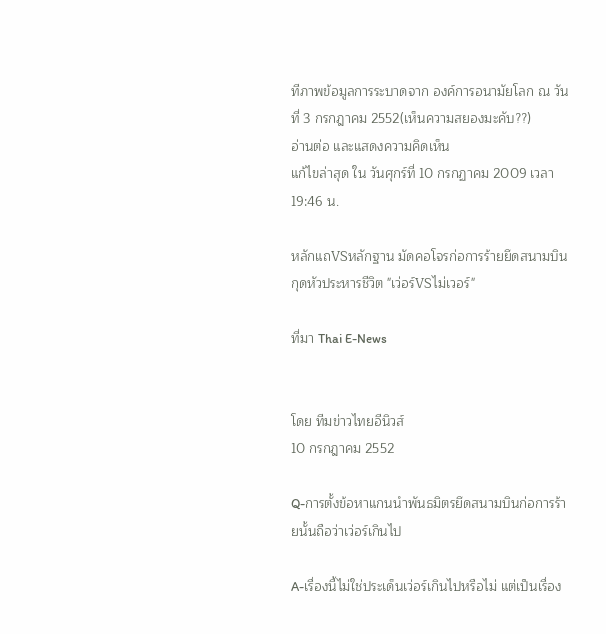ทีภาพข้อมูลการระบาดจาก องค์การอนามัยโลก ณ วันที่ 3 กรกฎาคม 2552(เห็นความสยองมะคับ??)
อ่านต่อ และแสดงความคิดเห็น
แก้ไขล่าสุด ใน วันศุกร์ที่ 10 กรกฏาคม 2009 เวลา 19:46 น.

หลักแถVSหลักฐาน มัดคอโจรก่อการร้ายยึดสนามบินกุดหัวประหารชีวิต "เว่อร์VSไม่เวอร์"

ที่มา Thai E-News


โดย ทีมข่าวไทยอีนิวส์
10 กรกฎาคม 2552

Q-การตั้งข้อหาแกนนำพันธมิตรยึดสนามบินก่อการร้ายนั้นถือว่าเว่อร์เกินไป

A-เรื่องนี้ไม่ใช่ประเด็นเว่อร์เกินไปหรือไม่ แต่เป็นเรื่อง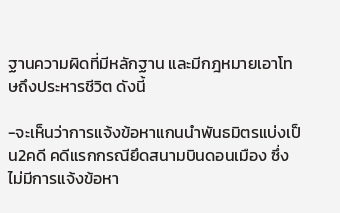ฐานความผิดที่มีหลักฐาน และมีกฎหมายเอาโทษถึงประหารชีวิต ดังนี้

-จะเห็นว่าการแจ้งข้อหาแกนนำพันธมิตรแบ่งเป็น2คดี คดีแรกกรณียึดสนามบินดอนเมือง ซึ่งไม่มีการแจ้งข้อหา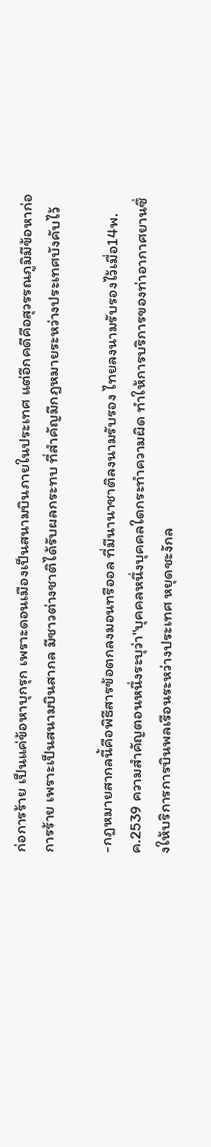ก่อการร้าย เป็นแค่ข้อหาบุกรุก เพราะดอนเมืองเป็นสนามบินภายในประเทศ แต่อีกคดีคือสุวรรณภูมิมีข้อหาก่อการร้าย เพราะเป็นสนามบินสากล มีชาวต่างชาติได้รับผลกระทบ ที่สำคัญมีกฎหมายระหว่างประเทศบังคับไว้

-กฎหมายสากลนี้คือพิธีสารข้อตกลงมอนทรีออล ที่มีนานาชาติลงนามรับรอง ไทยลงนามรับรองไว้เมื่อ14พ.ค.2539 ความสำคัญตอนหนึ่งระบุว่า"บุคคลหนึ่งบุคคลใดกระทำความผิด ทำให้การบริการของท่าอากาศยานซึ่งให้บริการการบินพลเรือนระหว่างประเทศ หยุดชะงักล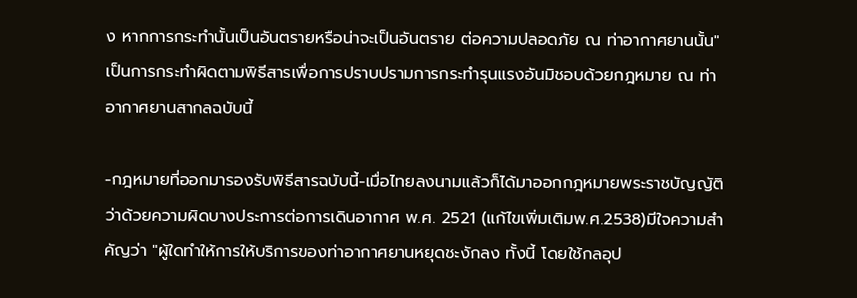ง หากการกระทำนั้นเป็นอันตรายหรือน่าจะเป็นอันตราย ต่อความปลอดภัย ณ ท่าอากาศยานนั้น" เป็นการกระทำผิดตามพิธีสารเพื่อการปราบปรามการกระทำรุนแรงอันมิชอบด้วยกฎหมาย ณ ท่าอากาศยานสากลฉบับนี้

-กฎหมายที่ออกมารองรับพิธีสารฉบับนี้-เมื่อไทยลงนามแล้วก็ได้มาออกกฎหมายพระราชบัญญัติ ว่าด้วยความผิดบางประการต่อการเดินอากาศ พ.ศ. 2521 (แก้ไขเพิ่มเติมพ.ศ.2538)มีใจความสำคัญว่า "ผู้ใดทำให้การให้บริการของท่าอากาศยานหยุดชะงักลง ทั้งนี้ โดยใช้กลอุป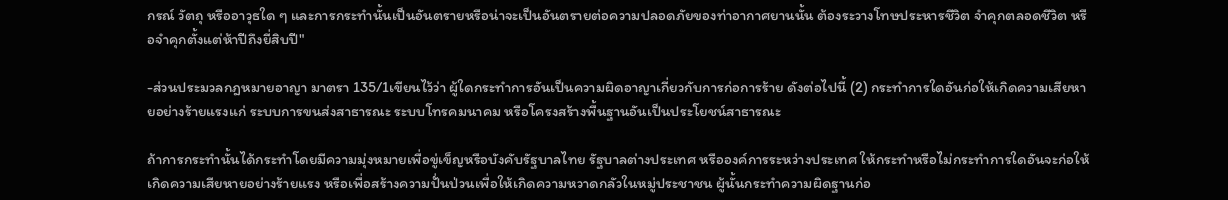กรณ์ วัตถุ หรืออาวุธใด ๆ และการกระทำนั้นเป็นอันตรายหรือน่าจะเป็นอันตรายต่อความปลอดภัยของท่าอากาศยานนั้น ต้องระวางโทษประหารชีวิต จำคุกตลอดชีวิต หรือจำคุกตั้งแต่ห้าปีถึงยี่สิบปี"

-ส่วนประมวลกฎหมายอาญา มาตรา 135/1เขียนไว้ว่า ผู้ใดกระทำการอันเป็นความผิดอาญาเกี่ยวกับการก่อการร้าย ดังต่อไปนี้ (2) กระทำการใดอันก่อให้เกิดความเสียหายอย่างร้ายแรงแก่ ระบบการขนส่งสาธารณะ ระบบโทรคมนาคม หรือโครงสร้างพื้นฐานอันเป็นประโยชน์สาธารณะ

ถ้าการกระทำนั้นได้กระทำโดยมีความมุ่งหมายเพื่อขู่เข็ญหรือบังคับรัฐบาลไทย รัฐบาลต่างประเทศ หรือองค์การระหว่างประเทศ ให้กระทำหรือไม่กระทำการใดอันจะก่อให้เกิดความเสียหายอย่างร้ายแรง หรือเพื่อสร้างความปั่นป่วนเพื่อให้เกิดความหวาดกลัวในหมู่ประชาชน ผู้นั้นกระทำความผิดฐานก่อ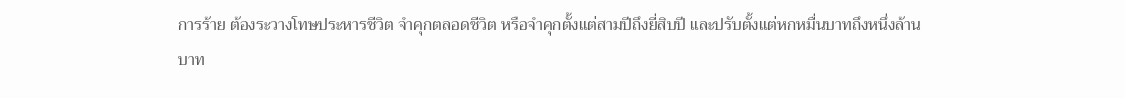การร้าย ต้องระวางโทษประหารชีวิต จำคุกตลอดชีวิต หรือจำคุกตั้งแต่สามปีถึงยี่สิบปี และปรับตั้งแต่หกหมื่นบาทถึงหนึ่งล้านบาท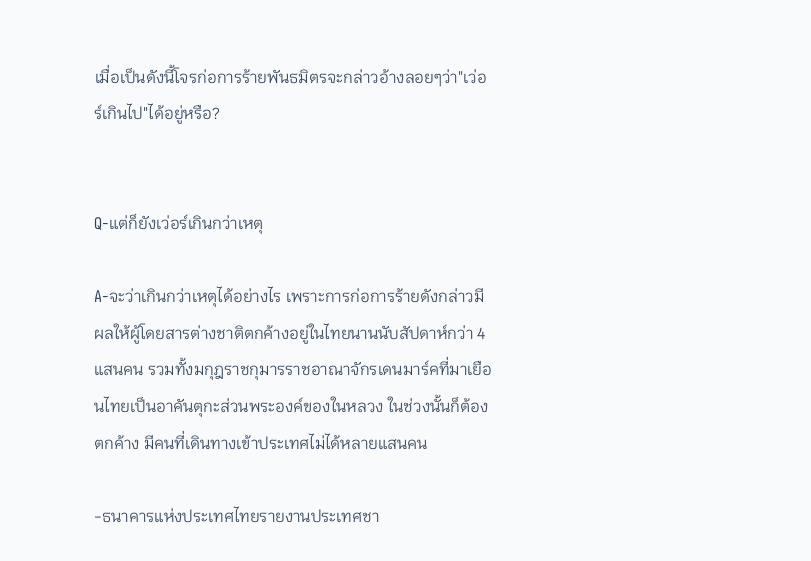เมื่อเป็นดังนี้โจรก่อการร้ายพันธมิตรจะกล่าวอ้างลอยๆว่า"เว่อร์เกินไป"ได้อยู่หรือ?


Q-แต่ก็ยังเว่อร์เกินกว่าเหตุ

A-จะว่าเกินกว่าเหตุได้อย่างไร เพราะการก่อการร้ายดังกล่าวมีผลให้ผู้โดยสารต่างชาติตกค้างอยู่ในไทยนานนับสัปดาห์กว่า 4 แสนคน รวมทั้งมกุฎราชกุมารราชอาณาจักรเดนมาร์คที่มาเยือนไทยเป็นอาคันตุกะส่วนพระองค์ของในหลวง ในช่วงนั้นก็ต้องตกค้าง มีคนที่เดินทางเข้าประเทศไม่ได้หลายแสนคน

-ธนาคารแห่งประเทศไทยรายงานประเทศชา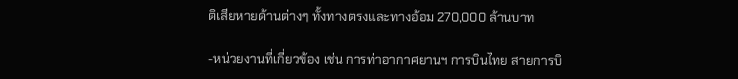ติเสียหายด้านต่างๆ ทั้งทางตรงและทางอ้อม 270,000 ล้านบาท

-หน่วยงานที่เกี่ยวข้อง เช่น การท่าอากาศยานฯ การบินไทย สายการบิ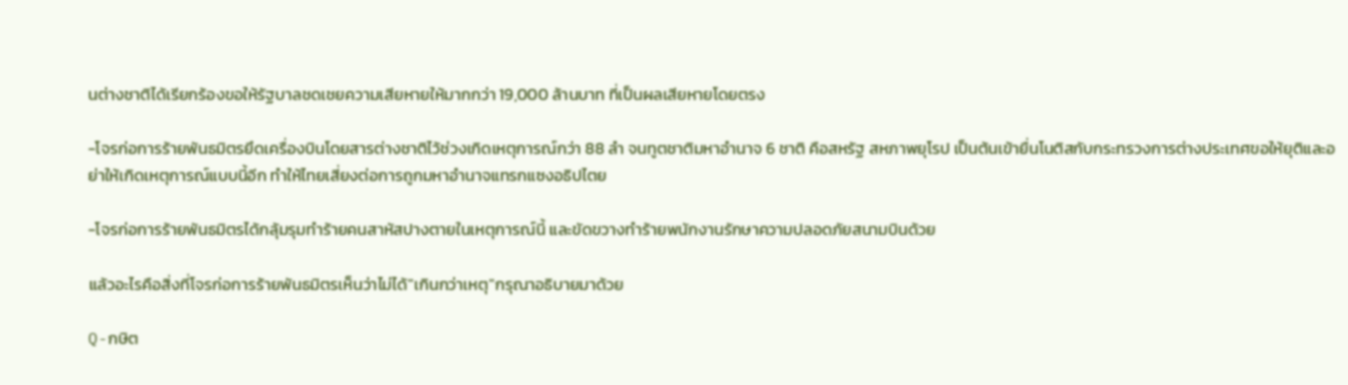นต่างชาติได้เรียกร้องขอให้รัฐบาลชดเชยความเสียหายให้มากกว่า 19,000 ล้านบาท ที่เป็นผลเสียหายโดยตรง

-โจรก่อการร้ายพันธมิตรยึดเครื่องบินโดยสารต่างชาติไว้ช่วงเกิดเหตุการณ์กว่า 88 ลำ จนทูตชาติมหาอำนาจ 6 ชาติ คือสหรัฐ สหภาพยุโรป เป็นต้นเข้ายื่นโนติสกับกระทรวงการต่างประเทศขอให้ยุติและอย่าให้เกิดเหตุการณ์แบบนี้อีก ทำให้ไทยเสี่ยงต่อการถูกมหาอำนาจแทรกแซงอธิปไตย

-โจรก่อการร้ายพันธมิตรได้กลุ้มรุมทำร้ายคนสาหัสปางตายในเหตุการณ์นี้ และขัดขวางทำร้ายพนักงานรักษาความปลอดภัยสนามบินด้วย

แล้วอะไรคือสิ่งที่โจรก่อการร้ายพันธมิตรเห็นว่าไม่ได้"เกินกว่าเหตุ"กรุณาอธิบายมาด้วย

Q-กษิต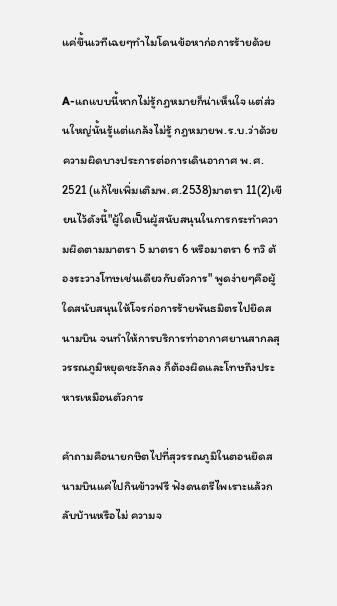แค่ขึ้นเวทีเฉยๆทำไมโดนข้อหาก่อการร้ายด้วย

A-แถแบบนี้หากไม่รู้กฎหมายก็น่าเห็นใจ แต่ส่วนใหญ่นั้นรู้แต่แกล้งไม่รู้ กฎหมายพ.ร.บ.ว่าด้วยความผิดบางประการต่อการเดินอากาศ พ.ศ. 2521 (แก้ไขเพิ่มเติมพ.ศ.2538)มาตรา 11(2)เขียนไว้ดังนี้"ผู้ใดเป็นผู้สนับสนุนในการกระทำความผิดตามมาตรา 5 มาตรา 6 หรือมาตรา 6 ทวิ ต้องระวางโทษเช่นเดียวกับตัวการ" พูดง่ายๆคือผู้ใดสนับสนุนให้โจรก่อการร้ายพันธมิตรไปยึดสนามบิน จนทำให้การบริการท่าอากาศยานสากลสุวรรณภูมิหยุดชะงักลง ก็ต้องผิดและโทษถึงประหารเหมือนตัวการ

คำถามคือนายกษิตไปที่สุวรรณภูมิในตอนยึดสนามบินแค่ไปกินข้าวฟรี ฟังดนตรีไพเราะแล้วกลับบ้านหรือไม่ ความจ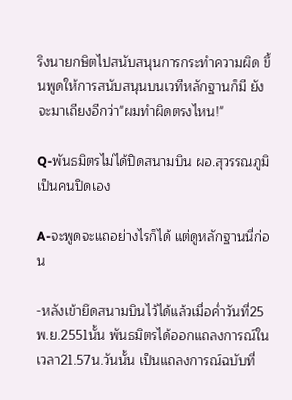ริงนายกษิตไปสนับสนุนการกระทำความผิด ขึ้นพูดให้การสนับสนุนบนเวทีหลักฐานก็มี ยังจะมาเถียงอีกว่า"ผมทำผิดตรงไหน!"

Q-พันธมิตรไม่ได้ปิดสนามบิน ผอ.สุวรรณภูมิเป็นคนปิดเอง

A-จะพูดจะแถอย่างไรก็ได้ แต่ดูหลักฐานนี่ก่อน

-หลังเข้ายึดสนามบินไว้ได้แล้วเมื่อค่ำวันที่25พ.ย.2551นั้น พันธมิตรได้ออกแถลงการณ์ในเวลา21.57น.วันนั้น เป็นแถลงการณ์ฉบับที่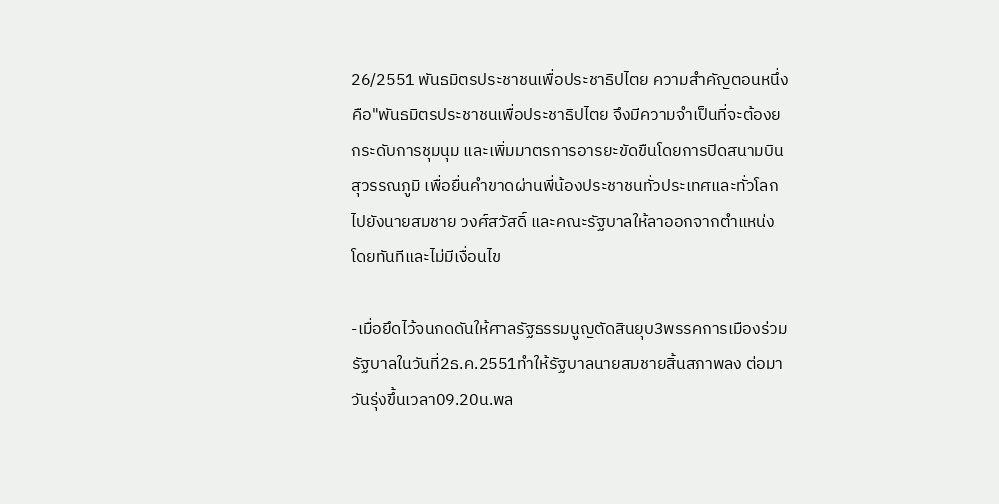26/2551 พันธมิตรประชาชนเพื่อประชาธิปไตย ความสำคัญตอนหนึ่งคือ"พันธมิตรประชาชนเพื่อประชาธิปไตย จึงมีความจำเป็นที่จะต้องยกระดับการชุมนุม และเพิ่มมาตรการอารยะขัดขืนโดยการปิดสนามบินสุวรรณภูมิ เพื่อยื่นคำขาดผ่านพี่น้องประชาชนทั่วประเทศและทั่วโลกไปยังนายสมชาย วงศ์สวัสดิ์ และคณะรัฐบาลให้ลาออกจากตำแหน่งโดยทันทีและไม่มีเงื่อนไข

-เมื่อยึดไว้จนกดดันให้ศาลรัฐธรรมนูญตัดสินยุบ3พรรคการเมืองร่วมรัฐบาลในวันที่2ธ.ค.2551ทำให้รัฐบาลนายสมชายสิ้นสภาพลง ต่อมาวันรุ่งขึ้นเวลา09.20น.พล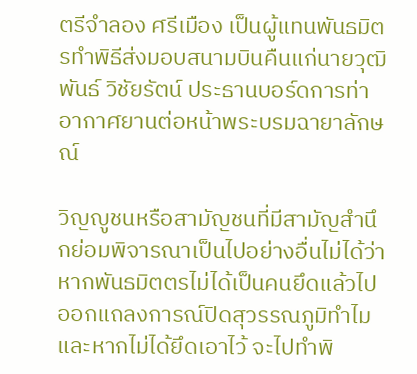ตรีจำลอง ศรีเมือง เป็นผู้แทนพันธมิตรทำพิธีส่งมอบสนามบินคืนแก่นายวุฒิพันธ์ วิชัยรัตน์ ประธานบอร์ดการท่าอากาศยานต่อหน้าพระบรมฉายาลักษณ์

วิญญูชนหรือสามัญชนที่มีสามัญสำนึกย่อมพิจารณาเป็นไปอย่างอื่นไม่ได้ว่า หากพันธมิตตรไม่ได้เป็นคนยึดแล้วไปออกแถลงการณ์ปิดสุวรรณภูมิทำไม และหากไม่ได้ยึดเอาไว้ จะไปทำพิ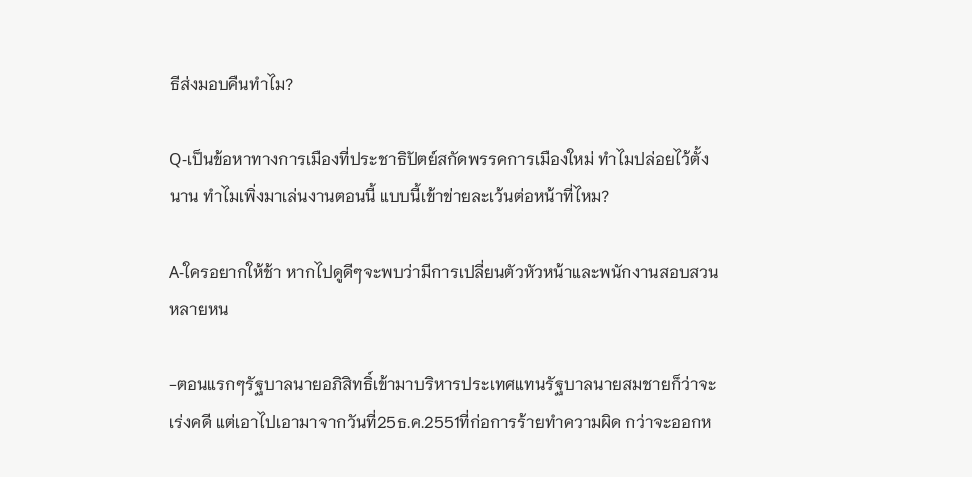ธีส่งมอบคืนทำไม?

Q-เป็นข้อหาทางการเมืองที่ประชาธิปัตย์สกัดพรรคการเมืองใหม่ ทำไมปล่อยไว้ตั้งนาน ทำไมเพิ่งมาเล่นงานตอนนี้ แบบนี้เข้าข่ายละเว้นต่อหน้าที่ไหม?

A-ใครอยากให้ช้า หากไปดูดีๆจะพบว่ามีการเปลี่ยนตัวหัวหน้าและพนักงานสอบสวนหลายหน

-ตอนแรกๆรัฐบาลนายอภิสิทธิ์เข้ามาบริหารประเทศแทนรัฐบาลนายสมชายก็ว่าจะเร่งคดี แต่เอาไปเอามาจากวันที่25ธ.ค.2551ที่ก่อการร้ายทำความผิด กว่าจะออกห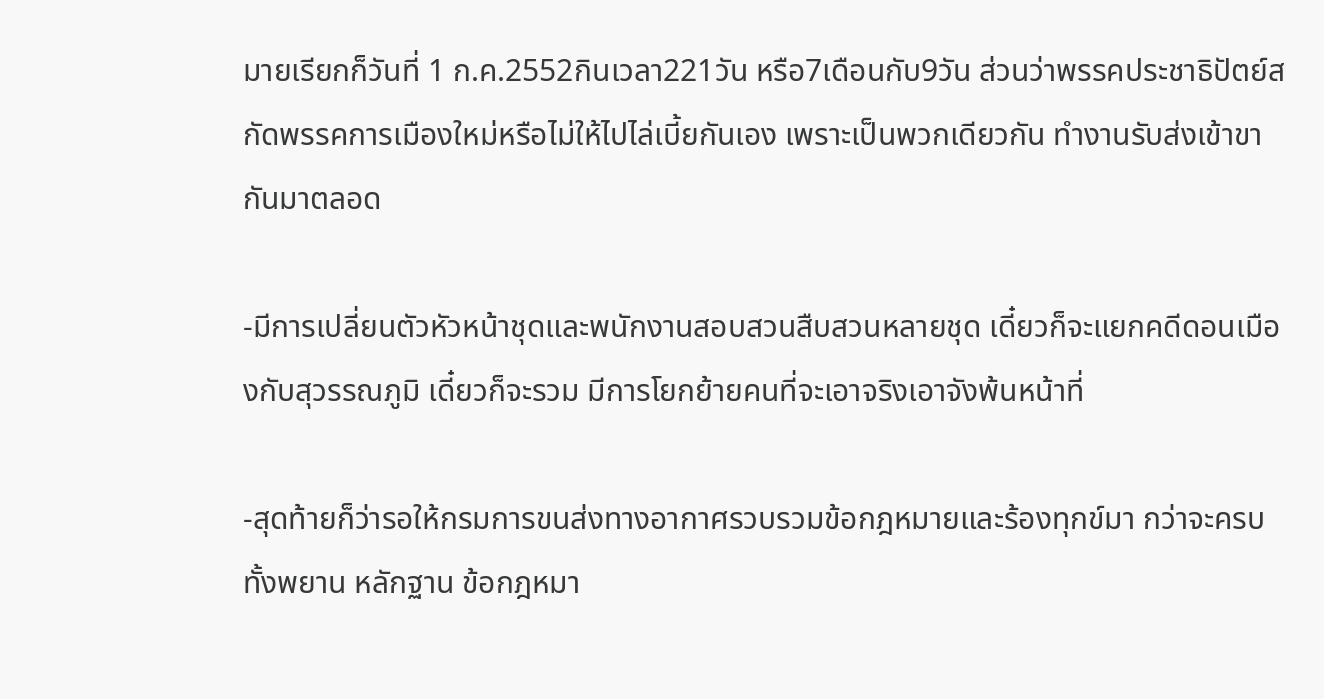มายเรียกก็วันที่ 1 ก.ค.2552กินเวลา221วัน หรือ7เดือนกับ9วัน ส่วนว่าพรรคประชาธิปัตย์สกัดพรรคการเมืองใหม่หรือไม่ให้ไปไล่เบี้ยกันเอง เพราะเป็นพวกเดียวกัน ทำงานรับส่งเข้าขากันมาตลอด

-มีการเปลี่ยนตัวหัวหน้าชุดและพนักงานสอบสวนสืบสวนหลายชุด เดี๋ยวก็จะแยกคดีดอนเมืองกับสุวรรณภูมิ เดี๋ยวก็จะรวม มีการโยกย้ายคนที่จะเอาจริงเอาจังพ้นหน้าที่

-สุดท้ายก็ว่ารอให้กรมการขนส่งทางอากาศรวบรวมข้อกฎหมายและร้องทุกข์มา กว่าจะครบทั้งพยาน หลักฐาน ข้อกฎหมา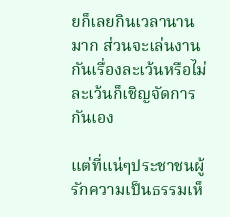ยก็เลยกินเวลานานมาก ส่วนจะเล่นงานกันเรื่องละเว้นหรือไม่ละเว้นก็เชิญจัดการกันเอง

แต่ที่แน่ๆประชาชนผู้รักความเป็นธรรมเห็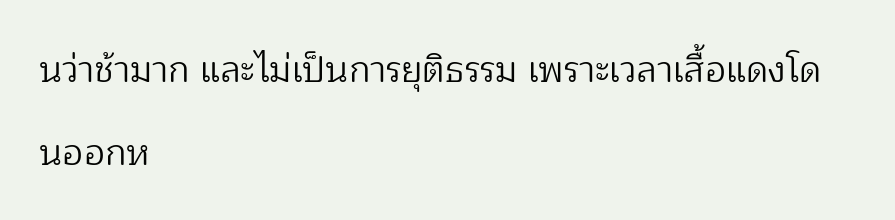นว่าช้ามาก และไม่เป็นการยุติธรรม เพราะเวลาเสื้อแดงโดนออกห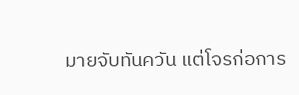มายจับทันควัน แต่โจรก่อการ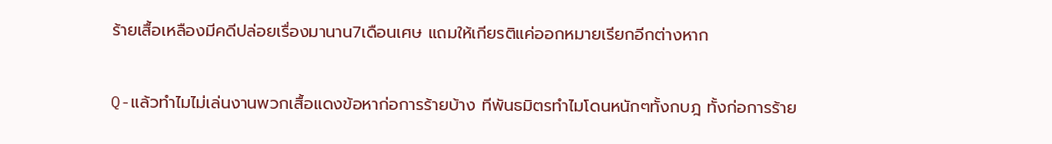ร้ายเสื้อเหลืองมีคดีปล่อยเรื่องมานาน7เดือนเศษ แถมให้เกียรติแค่ออกหมายเรียกอีกต่างหาก

Q-แล้วทำไมไม่เล่นงานพวกเสื้อแดงข้อหาก่อการร้ายบ้าง ทีพันธมิตรทำไมโดนหนักๆทั้งกบฎ ทั้งก่อการร้าย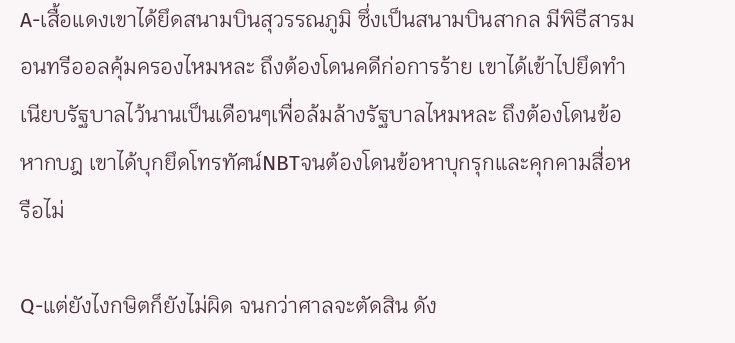A-เสื้อแดงเขาได้ยึดสนามบินสุวรรณภูมิ ซึ่งเป็นสนามบินสากล มีพิธีสารมอนทรีออลคุ้มครองไหมหละ ถึงต้องโดนคดีก่อการร้าย เขาได้เข้าไปยึดทำเนียบรัฐบาลไว้นานเป็นเดือนๆเพื่อล้มล้างรัฐบาลไหมหละ ถึงต้องโดนข้อหากบฎ เขาได้บุกยึดโทรทัศน์NBTจนต้องโดนข้อหาบุกรุกและคุกคามสื่อหรือไม่

Q-แต่ยังไงกษิตก็ยังไม่ผิด จนกว่าศาลจะตัดสิน ดัง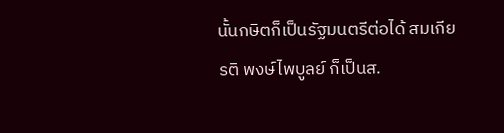นั้นกษิตก็เป็นรัฐมนตรีต่อได้ สมเกียรติ พงษ์ไพบูลย์ ก็เป็นส.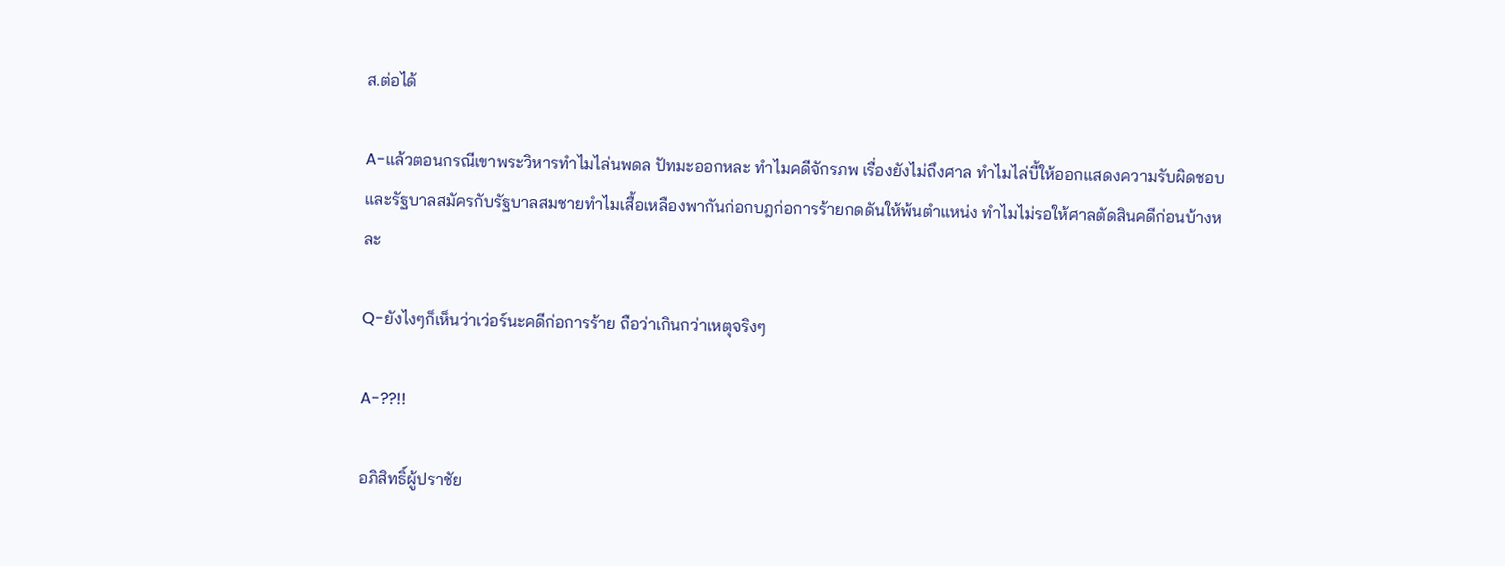ส.ต่อได้

A-แล้วตอนกรณีเขาพระวิหารทำไมไล่นพดล ปัทมะออกหละ ทำไมคดีจักรภพ เรื่องยังไม่ถึงศาล ทำไมไล่บี้ให้ออกแสดงความรับผิดชอบ และรัฐบาลสมัครกับรัฐบาลสมชายทำไมเสื้อเหลืองพากันก่อกบฎก่อการร้ายกดดันให้พ้นตำแหน่ง ทำไมไม่รอให้ศาลตัดสินคดีก่อนบ้างหละ

Q-ยังไงๆก็เห็นว่าเว่อร์นะคดีก่อการร้าย ถือว่าเกินกว่าเหตุจริงๆ

A-??!!

อภิสิทธิ์ผู้ปราชัย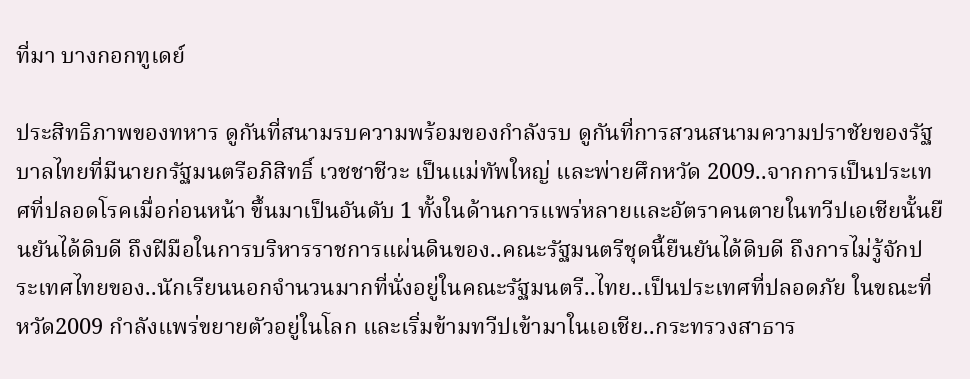ที่มา บางกอกทูเดย์

ประสิทธิภาพของทหาร ดูกันที่สนามรบความพร้อมของกำลังรบ ดูกันที่การสวนสนามความปราชัยของรัฐบาลไทยที่มีนายกรัฐมนตรีอภิสิทธิ์ เวชชาชีวะ เป็นแม่ทัพใหญ่ และพ่ายศึกหวัด 2009..จากการเป็นประเทศที่ปลอดโรคเมื่อก่อนหน้า ขึ้นมาเป็นอันดับ 1 ทั้งในด้านการแพร่หลายและอัตราคนตายในทวีปเอเชียนั้นยืนยันได้ดิบดี ถึงฝีมือในการบริหารราชการแผ่นดินของ..คณะรัฐมนตรีชุดนี้ยืนยันได้ดิบดี ถึงการไม่รู้จักประเทศไทยของ..นักเรียนนอกจำนวนมากที่นั่งอยู่ในคณะรัฐมนตรี..ไทย..เป็นประเทศที่ปลอดภัย ในขณะที่หวัด2009 กำลังแพร่ขยายตัวอยู่ในโลก และเริ่มข้ามทวีปเข้ามาในเอเชีย..กระทรวงสาธาร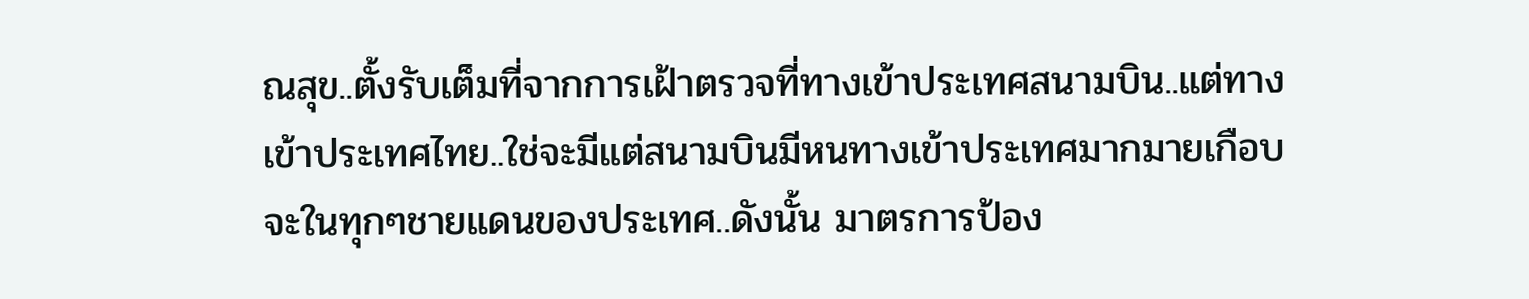ณสุข..ตั้งรับเต็มที่จากการเฝ้าตรวจที่ทางเข้าประเทศสนามบิน..แต่ทางเข้าประเทศไทย..ใช่จะมีแต่สนามบินมีหนทางเข้าประเทศมากมายเกือบจะในทุกๆชายแดนของประเทศ..ดังนั้น มาตรการป้อง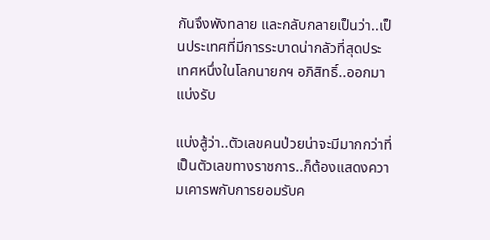กันจึงพังทลาย และกลับกลายเป็นว่า..เป็นประเทศที่มีการระบาดน่ากลัวที่สุดประเทศหนึ่งในโลกนายกฯ อภิสิทธิ์..ออกมาแบ่งรับ

แบ่งสู้ว่า..ตัวเลขคนป่วยน่าจะมีมากกว่าที่เป็นตัวเลขทางราชการ..ก็ต้องแสดงความเคารพกับการยอมรับค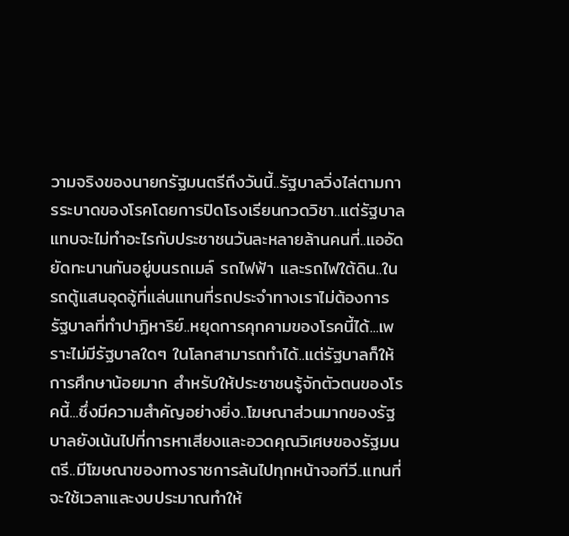วามจริงของนายกรัฐมนตรีถึงวันนี้..รัฐบาลวิ่งไล่ตามการระบาดของโรคโดยการปิดโรงเรียนกวดวิชา..แต่รัฐบาลแทบจะไม่ทำอะไรกับประชาชนวันละหลายล้านคนที่..แออัดยัดทะนานกันอยู่บนรถเมล์ รถไฟฟ้า และรถไฟใต้ดิน..ในรถตู้แสนอุดอู้ที่แล่นแทนที่รถประจำทางเราไม่ต้องการรัฐบาลที่ทำปาฏิหาริย์..หยุดการคุกคามของโรคนี้ได้...เพราะไม่มีรัฐบาลใดๆ ในโลกสามารถทำได้..แต่รัฐบาลก็ให้การศึกษาน้อยมาก สำหรับให้ประชาชนรู้จักตัวตนของโรคนี้...ซึ่งมีความสำคัญอย่างยิ่ง..โฆษณาส่วนมากของรัฐบาลยังเน้นไปที่การหาเสียงและอวดคุณวิเศษของรัฐมนตรี..มีโฆษณาของทางราชการล้นไปทุกหน้าจอทีวี..แทนที่จะใช้เวลาและงบประมาณทำให้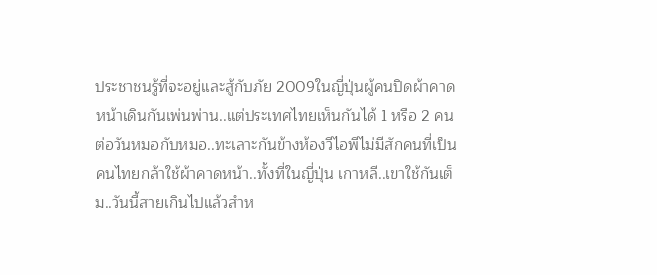ประชาชนรู้ที่จะอยู่และสู้กับภัย 2009ในญี่ปุ่นผู้คนปิดผ้าคาดหน้าเดินกันเพ่นพ่าน..แต่ประเทศไทยเห็นกันได้ 1 หรือ 2 คนต่อวันหมอกับหมอ..ทะเลาะกันข้างห้องวีไอพีไม่มีสักคนที่เป็นคนไทยกล้าใช้ผ้าคาดหน้า..ทั้งที่ในญี่ปุ่น เกาหลี..เขาใช้กันเต็ม..วันนี้สายเกินไปแล้วสำห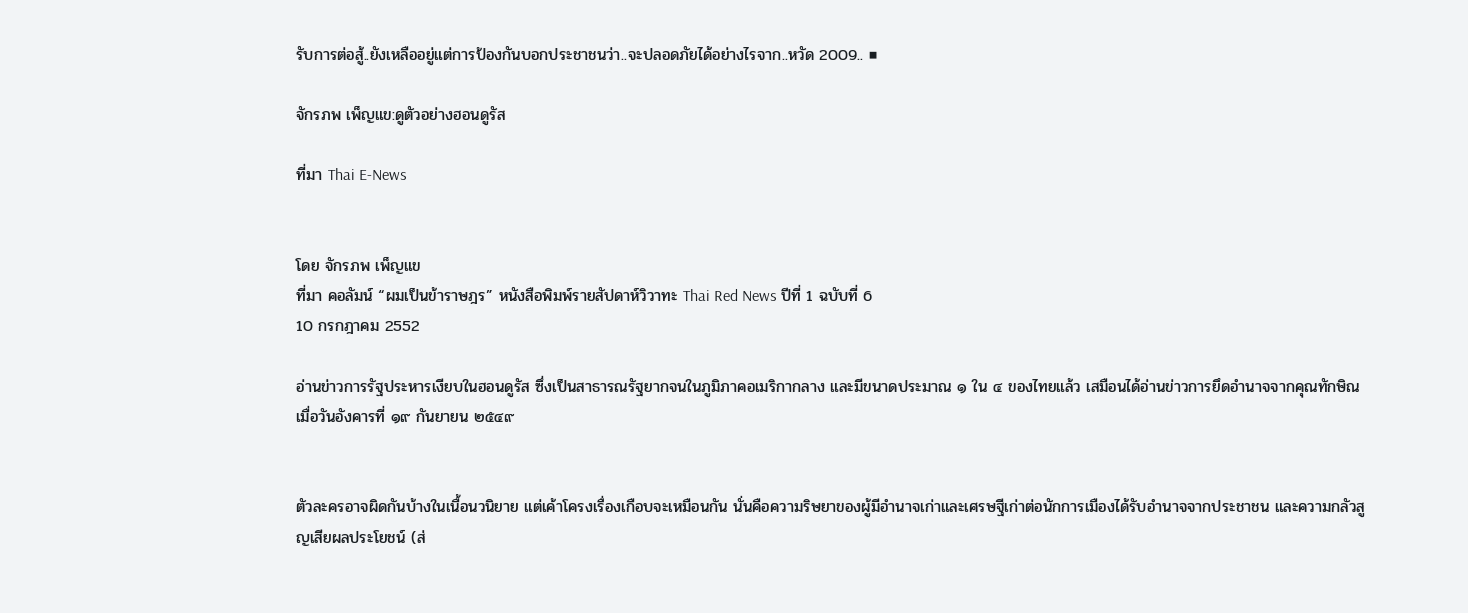รับการต่อสู้..ยังเหลืออยู่แต่การป้องกันบอกประชาชนว่า..จะปลอดภัยได้อย่างไรจาก..หวัด 2009.. ■

จักรภพ เพ็ญแข:ดูตัวอย่างฮอนดูรัส

ที่มา Thai E-News


โดย จักรภพ เพ็ญแข
ที่มา คอลัมน์ “ผมเป็นข้าราษฎร” หนังสือพิมพ์รายสัปดาห์วิวาทะ Thai Red News ปีที่ 1 ฉบับที่ 6
10 กรกฎาคม 2552

อ่านข่าวการรัฐประหารเงียบในฮอนดูรัส ซึ่งเป็นสาธารณรัฐยากจนในภูมิภาคอเมริกากลาง และมีขนาดประมาณ ๑ ใน ๔ ของไทยแล้ว เสมือนได้อ่านข่าวการยึดอำนาจจากคุณทักษิณเมื่อวันอังคารที่ ๑๙ กันยายน ๒๕๔๙


ตัวละครอาจผิดกันบ้างในเนื้อนวนิยาย แต่เค้าโครงเรื่องเกือบจะเหมือนกัน นั่นคือความริษยาของผู้มีอำนาจเก่าและเศรษฐีเก่าต่อนักการเมืองได้รับอำนาจจากประชาชน และความกลัวสูญเสียผลประโยชน์ (ส่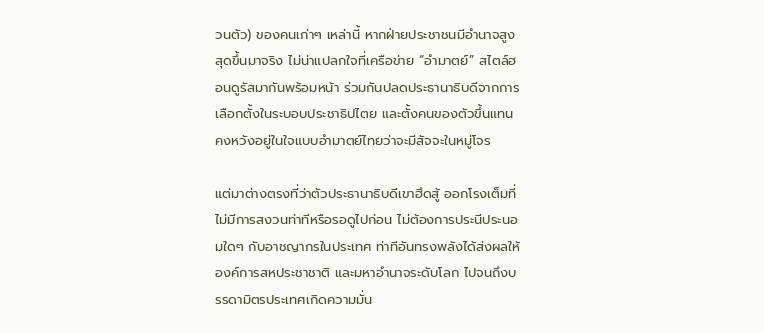วนตัว) ของคนเก่าๆ เหล่านี้ หากฝ่ายประชาชนมีอำนาจสูงสุดขึ้นมาจริง ไม่น่าแปลกใจที่เครือข่าย “อำมาตย์” สไตล์ฮอนดูรัสมากันพร้อมหน้า ร่วมกันปลดประธานาธิบดีจากการเลือกตั้งในระบอบประชาธิปไตย และตั้งคนของตัวขึ้นแทน คงหวังอยู่ในใจแบบอำมาตย์ไทยว่าจะมีสัจจะในหมู่โจร

แต่มาต่างตรงที่ว่าตัวประธานาธิบดีเขาฮึดสู้ ออกโรงเต็มที่ไม่มีการสงวนท่าทีหรือรอดูไปก่อน ไม่ต้องการประนีประนอมใดๆ กับอาชญากรในประเทศ ท่าทีอันทรงพลังได้ส่งผลให้องค์การสหประชาชาติ และมหาอำนาจระดับโลก ไปจนถึงบรรดามิตรประเทศเกิดความมั่น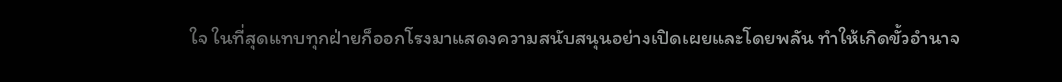ใจ ในที่สุดแทบทุกฝ่ายก็ออกโรงมาแสดงความสนับสนุนอย่างเปิดเผยและโดยพลัน ทำให้เกิดขั้วอำนาจ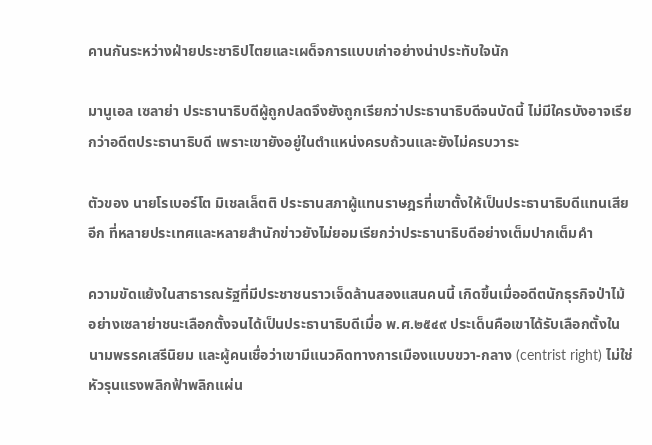คานกันระหว่างฝ่ายประชาธิปไตยและเผด็จการแบบเก่าอย่างน่าประทับใจนัก

มานูเอล เซลาย่า ประธานาธิบดีผู้ถูกปลดจึงยังถูกเรียกว่าประธานาธิบดีจนบัดนี้ ไม่มีใครบังอาจเรียกว่าอดีตประธานาธิบดี เพราะเขายังอยู่ในตำแหน่งครบถ้วนและยังไม่ครบวาระ

ตัวของ นายโรเบอร์โต มิเชลเล็ตติ ประธานสภาผู้แทนราษฎรที่เขาตั้งให้เป็นประธานาธิบดีแทนเสียอีก ที่หลายประเทศและหลายสำนักข่าวยังไม่ยอมเรียกว่าประธานาธิบดีอย่างเต็มปากเต็มคำ

ความขัดแย้งในสาธารณรัฐที่มีประชาชนราวเจ็ดล้านสองแสนคนนี้ เกิดขึ้นเมื่ออดีตนักธุรกิจป่าไม้อย่างเซลาย่าชนะเลือกตั้งจนได้เป็นประธานาธิบดีเมื่อ พ.ศ.๒๕๔๙ ประเด็นคือเขาได้รับเลือกตั้งในนามพรรคเสรีนิยม และผู้คนเชื่อว่าเขามีแนวคิดทางการเมืองแบบขวา-กลาง (centrist right) ไม่ใช่หัวรุนแรงพลิกฟ้าพลิกแผ่น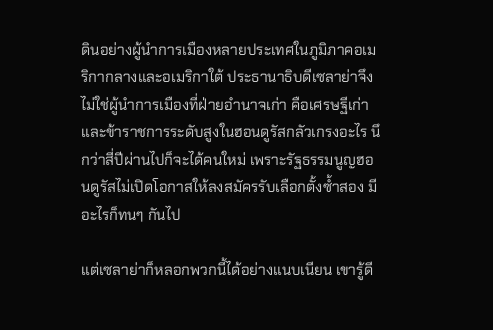ดินอย่างผู้นำการเมืองหลายประเทศในภูมิภาคอเมริกากลางและอเมริกาใต้ ประธานาธิบดีเซลาย่าจึงไม่ใช่ผู้นำการเมืองที่ฝ่ายอำนาจเก่า คือเศรษฐีเก่าและข้าราชการระดับสูงในฮอนดูรัสกลัวเกรงอะไร นึกว่าสี่ปีผ่านไปก็จะได้คนใหม่ เพราะรัฐธรรมนูญฮอนดูรัสไม่เปิดโอกาสให้ลงสมัครรับเลือกตั้งซ้ำสอง มีอะไรก็ทนๆ กันไป

แต่เซลาย่าก็หลอกพวกนี้ได้อย่างแนบเนียน เขารู้ดี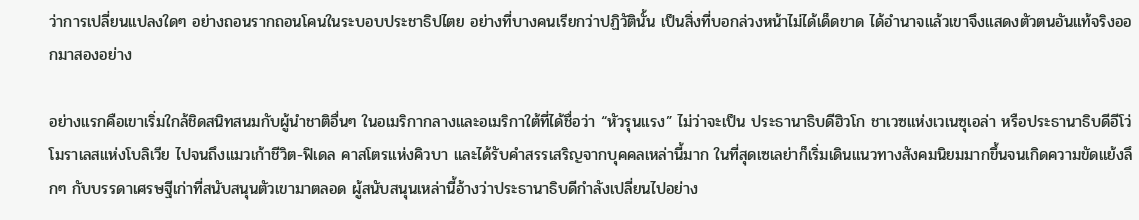ว่าการเปลี่ยนแปลงใดๆ อย่างถอนรากถอนโคนในระบอบประชาธิปไตย อย่างที่บางคนเรียกว่าปฏิวัตินั้น เป็นสิ่งที่บอกล่วงหน้าไม่ได้เด็ดขาด ได้อำนาจแล้วเขาจึงแสดงตัวตนอันแท้จริงออกมาสองอย่าง

อย่างแรกคือเขาเริ่มใกล้ชิดสนิทสนมกับผู้นำชาติอื่นๆ ในอเมริกากลางและอเมริกาใต้ที่ได้ชื่อว่า “หัวรุนแรง” ไม่ว่าจะเป็น ประธานาธิบดีฮิวโก ชาเวซแห่งเวเนซุเอล่า หรือประธานาธิบดีอีโว่ โมราเลสแห่งโบลิเวีย ไปจนถึงแมวเก้าชีวิต-ฟิเดล คาสโตรแห่งคิวบา และได้รับคำสรรเสริญจากบุคคลเหล่านี้มาก ในที่สุดเซเลย่าก็เริ่มเดินแนวทางสังคมนิยมมากขึ้นจนเกิดความขัดแย้งลึกๆ กับบรรดาเศรษฐีเก่าที่สนับสนุนตัวเขามาตลอด ผู้สนับสนุนเหล่านี้อ้างว่าประธานาธิบดีกำลังเปลี่ยนไปอย่าง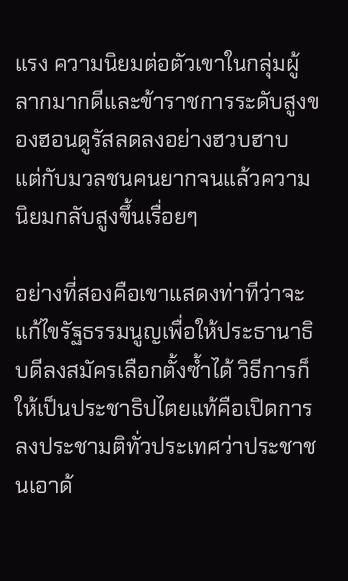แรง ความนิยมต่อตัวเขาในกลุ่มผู้ลากมากดีและข้าราชการระดับสูงของฮอนดูรัสลดลงอย่างฮวบฮาบ แต่กับมวลชนคนยากจนแล้วความนิยมกลับสูงขึ้นเรื่อยๆ

อย่างที่สองคือเขาแสดงท่าทีว่าจะแก้ไขรัฐธรรมนูญเพื่อให้ประธานาธิบดีลงสมัครเลือกตั้งซ้ำได้ วิธีการก็ให้เป็นประชาธิปไตยแท้คือเปิดการลงประชามติทั่วประเทศว่าประชาชนเอาด้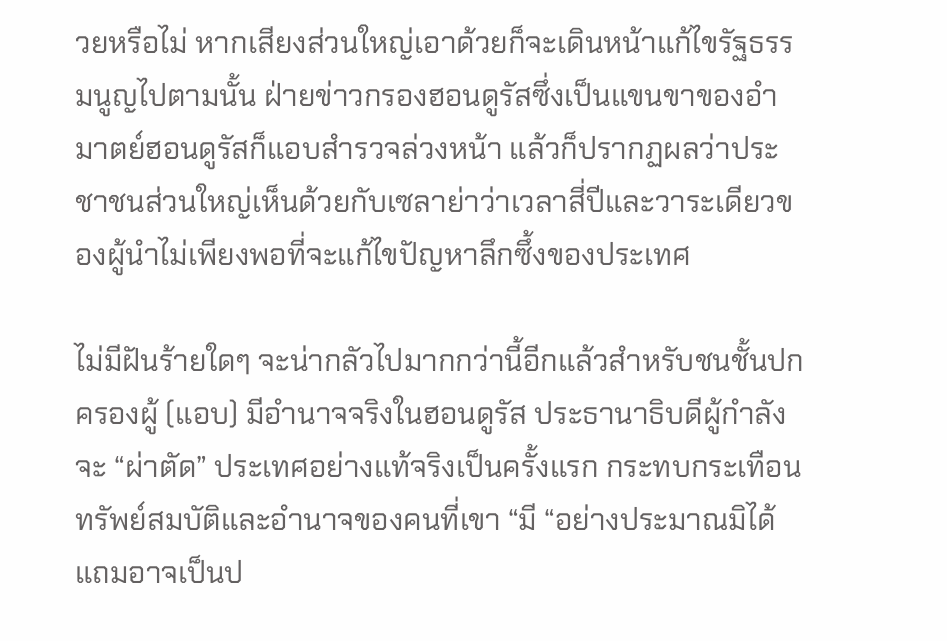วยหรือไม่ หากเสียงส่วนใหญ่เอาด้วยก็จะเดินหน้าแก้ไขรัฐธรรมนูญไปตามนั้น ฝ่ายข่าวกรองฮอนดูรัสซึ่งเป็นแขนขาของอำมาตย์ฮอนดูรัสก็แอบสำรวจล่วงหน้า แล้วก็ปรากฏผลว่าประชาชนส่วนใหญ่เห็นด้วยกับเซลาย่าว่าเวลาสี่ปีและวาระเดียวของผู้นำไม่เพียงพอที่จะแก้ไขปัญหาลึกซึ้งของประเทศ

ไม่มีฝันร้ายใดๆ จะน่ากลัวไปมากกว่านี้อีกแล้วสำหรับชนชั้นปกครองผู้ (แอบ) มีอำนาจจริงในฮอนดูรัส ประธานาธิบดีผู้กำลังจะ “ผ่าตัด” ประเทศอย่างแท้จริงเป็นครั้งแรก กระทบกระเทือนทรัพย์สมบัติและอำนาจของคนที่เขา “มี “อย่างประมาณมิได้ แถมอาจเป็นป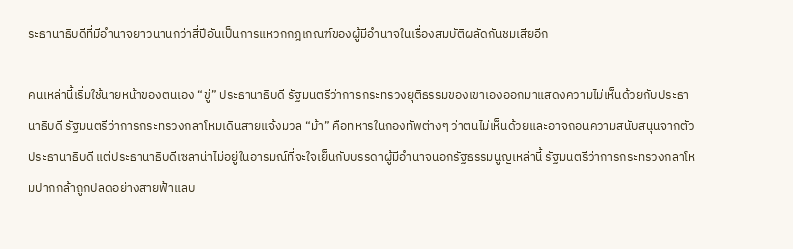ระธานาธิบดีที่มีอำนาจยาวนานกว่าสี่ปีอันเป็นการแหวกกฎเกณฑ์ของผู้มีอำนาจในเรื่องสมบัติผลัดกันชมเสียอีก

คนเหล่านี้เริ่มใช้นายหน้าของตนเอง “ขู่” ประธานาธิบดี รัฐมนตรีว่าการกระทรวงยุติธรรมของเขาเองออกมาแสดงความไม่เห็นด้วยกับประธานาธิบดี รัฐมนตรีว่าการกระทรวงกลาโหมเดินสายแจ้งมวล “ม้า” คือทหารในกองทัพต่างๆ ว่าตนไม่เห็นด้วยและอาจถอนความสนับสนุนจากตัวประธานาธิบดี แต่ประธานาธิบดีเซลาน่าไม่อยู่ในอารมณ์ที่จะใจเย็นกับบรรดาผู้มีอำนาจนอกรัฐธรรมนูญเหล่านี้ รัฐมนตรีว่าการกระทรวงกลาโหมปากกล้าถูกปลดอย่างสายฟ้าแลบ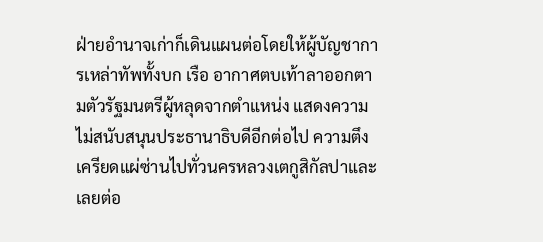ฝ่ายอำนาจเก่าก็เดินแผนต่อโดยให้ผู้บัญชาการเหล่าทัพทั้งบก เรือ อากาศตบเท้าลาออกตามตัวรัฐมนตรีผู้หลุดจากตำแหน่ง แสดงความไม่สนับสนุนประธานาธิบดีอีกต่อไป ความตึงเครียดแผ่ซ่านไปทั่วนครหลวงเตกูสิกัลปาและเลยต่อ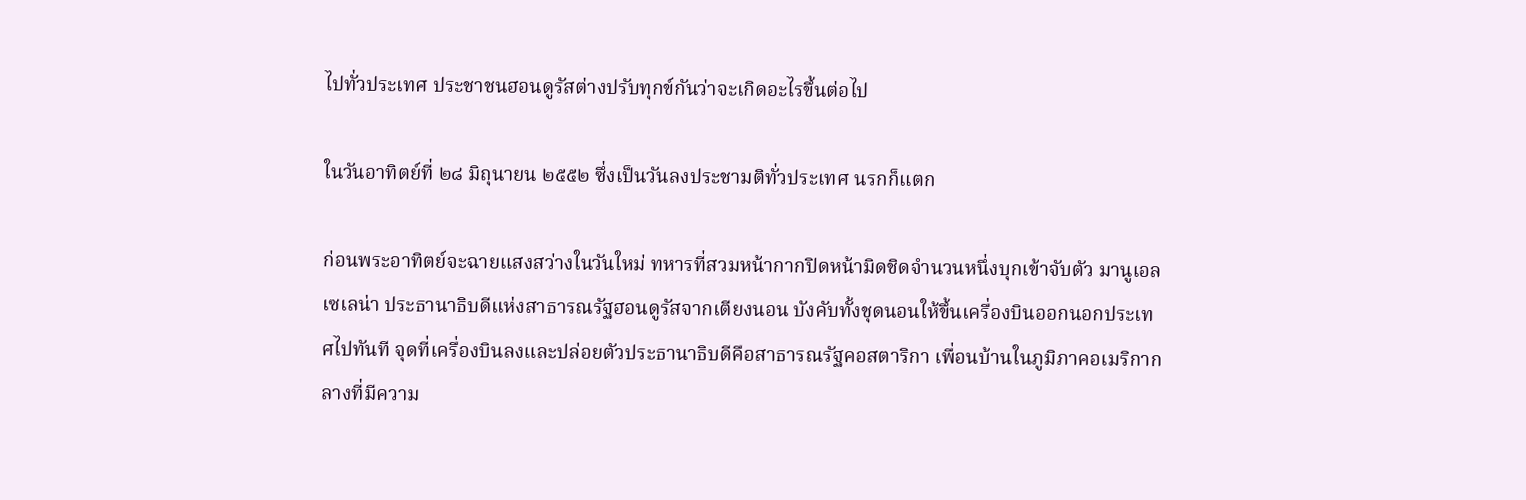ไปทั่วประเทศ ประชาชนฮอนดูรัสต่างปรับทุกข์กันว่าจะเกิดอะไรขึ้นต่อไป

ในวันอาทิตย์ที่ ๒๘ มิถุนายน ๒๕๕๒ ซึ่งเป็นวันลงประชามติทั่วประเทศ นรกก็แตก

ก่อนพระอาทิตย์จะฉายแสงสว่างในวันใหม่ ทหารที่สวมหน้ากากปิดหน้ามิดชิดจำนวนหนึ่งบุกเข้าจับตัว มานูเอล เซเลน่า ประธานาธิบดีแห่งสาธารณรัฐฮอนดูรัสจากเตียงนอน บังคับทั้งชุดนอนให้ขึ้นเครื่องบินออกนอกประเทศไปทันที จุดที่เครื่องบินลงและปล่อยตัวประธานาธิบดีคือสาธารณรัฐคอสตาริกา เพื่อนบ้านในภูมิภาคอเมริกากลางที่มีความ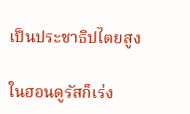เป็นประชาธิปไตยสูง

ในฮอนดูรัสก็เร่ง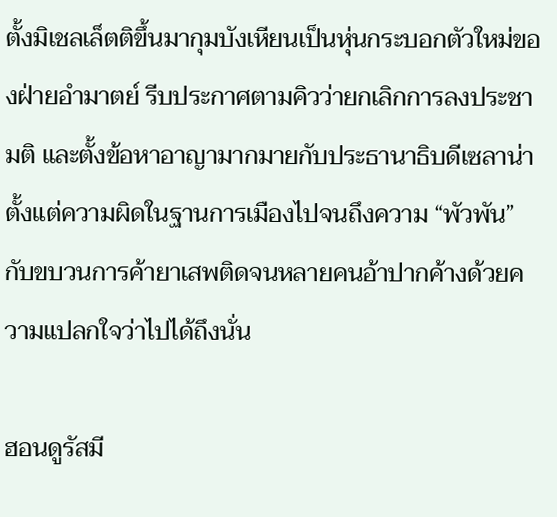ตั้งมิเชลเล็ตติขึ้นมากุมบังเหียนเป็นหุ่นกระบอกตัวใหม่ของฝ่ายอำมาตย์ รีบประกาศตามคิวว่ายกเลิกการลงประชามติ และตั้งข้อหาอาญามากมายกับประธานาธิบดีเซลาน่า ตั้งแต่ความผิดในฐานการเมืองไปจนถึงความ “พัวพัน” กับขบวนการค้ายาเสพติดจนหลายคนอ้าปากค้างด้วยความแปลกใจว่าไปได้ถึงนั่น

ฮอนดูรัสมี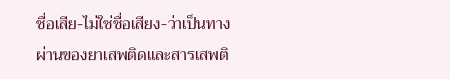ชื่อเสีย-ไม่ใช่ชื่อเสียง-ว่าเป็นทางผ่านของยาเสพติดและสารเสพติ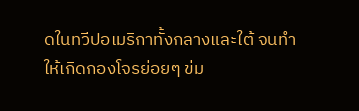ดในทวีปอเมริกาทั้งกลางและใต้ จนทำให้เกิดกองโจรย่อยๆ ข่ม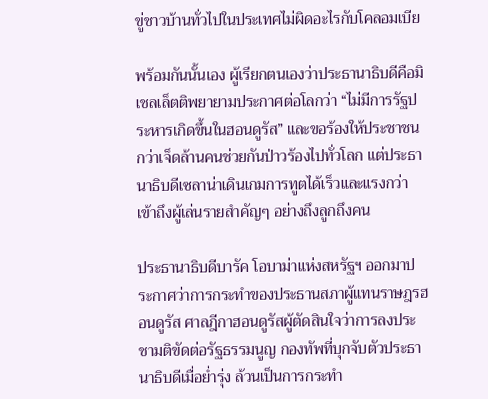ขู่ชาวบ้านทั่วไปในประเทศไม่ผิดอะไรกับโคลอมเบีย

พร้อมกันนั้นเอง ผู้เรียกตนเองว่าประธานาธิบดีคือมิเชลเล็ตติพยายามประกาศต่อโลกว่า “ไม่มีการรัฐประหารเกิดขึ้นในฮอนดูรัส” และขอร้องให้ประชาชนกว่าเจ็ดล้านคนช่วยกันป่าวร้องไปทั่วโลก แต่ประธานาธิบดีเซลาน่าเดินเกมการทูตได้เร็วและแรงกว่า เข้าถึงผู้เล่นรายสำคัญๆ อย่างถึงลูกถึงคน

ประธานาธิบดีบารัค โอบาม่าแห่งสหรัฐฯ ออกมาประกาศว่าการกระทำของประธานสภาผู้แทนราษฎรฮอนดูรัส ศาลฎีกาฮอนดูรัสผู้ตัดสินใจว่าการลงประชามติขัดต่อรัฐธรรมนูญ กองทัพที่บุกจับตัวประธานาธิบดีเมื่อย่ำรุ่ง ล้วนเป็นการกระทำ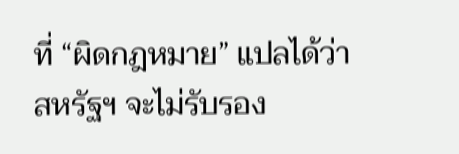ที่ “ผิดกฎหมาย” แปลได้ว่าสหรัฐฯ จะไม่รับรอง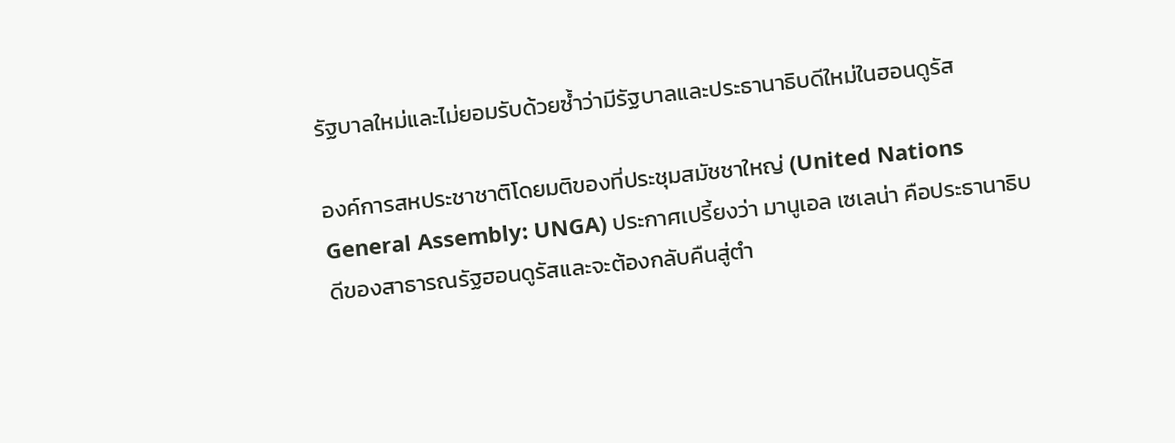รัฐบาลใหม่และไม่ยอมรับด้วยซ้ำว่ามีรัฐบาลและประธานาธิบดีใหม่ในฮอนดูรัส

องค์การสหประชาชาติโดยมติของที่ประชุมสมัชชาใหญ่ (United Nations General Assembly: UNGA) ประกาศเปรี้ยงว่า มานูเอล เซเลน่า คือประธานาธิบดีของสาธารณรัฐฮอนดูรัสและจะต้องกลับคืนสู่ตำ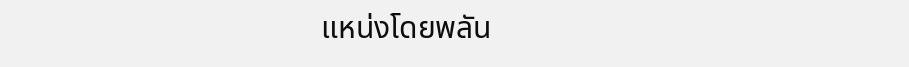แหน่งโดยพลัน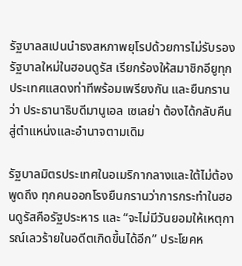รัฐบาลสเปนนำธงสหภาพยุโรปด้วยการไม่รับรองรัฐบาลใหม่ในฮอนดูรัส เรียกร้องให้สมาชิกอียูทุกประเทศแสดงท่าทีพร้อมเพรียงกัน และยืนกรานว่า ประธานาธิบดีมานูเอล เซเลย่า ต้องได้กลับคืนสู่ตำแหน่งและอำนาจตามเดิม

รัฐบาลมิตรประเทศในอเมริกากลางและใต้ไม่ต้องพูดถึง ทุกคนออกโรงยืนกรานว่าการกระทำในฮอนดูรัสคือรัฐประหาร และ “จะไม่มีวันยอมให้เหตุการณ์เลวร้ายในอดีตเกิดขึ้นได้อีก” ประโยคห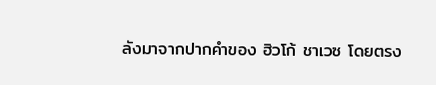ลังมาจากปากคำของ ฮิวโก้ ชาเวซ โดยตรง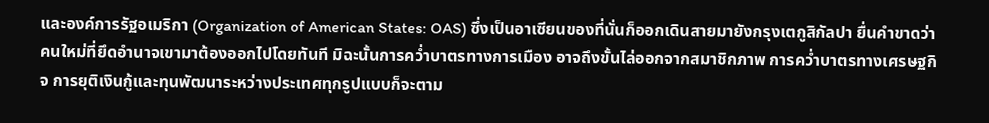และองค์การรัฐอเมริกา (Organization of American States: OAS) ซึ่งเป็นอาเซียนของที่นั่นก็ออกเดินสายมายังกรุงเตกูสิกัลปา ยื่นคำขาดว่าคนใหม่ที่ยึดอำนาจเขามาต้องออกไปโดยทันที มิฉะนั้นการคว่ำบาตรทางการเมือง อาจถึงขั้นไล่ออกจากสมาชิกภาพ การคว่ำบาตรทางเศรษฐกิจ การยุติเงินกู้และทุนพัฒนาระหว่างประเทศทุกรูปแบบก็จะตาม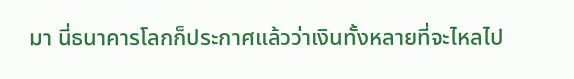มา นี่ธนาคารโลกก็ประกาศแล้วว่าเงินทั้งหลายที่จะไหลไป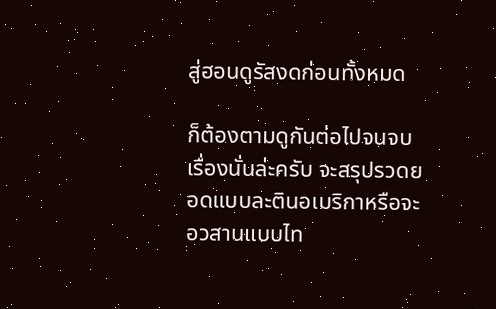สู่ฮอนดูรัสงดก่อนทั้งหมด

ก็ต้องตามดูกันต่อไปจนจบเรื่องนั่นล่ะครับ จะสรุปรวดยอดแบบละตินอเมริกาหรือจะอวสานแบบไท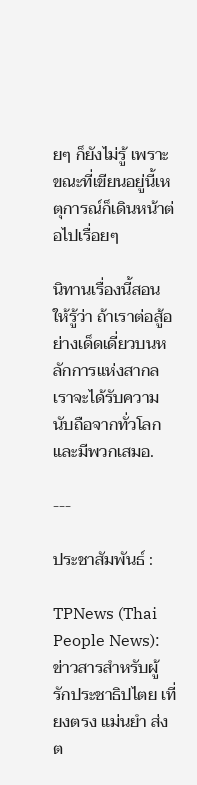ยๆ ก็ยังไม่รู้ เพราะขณะที่เขียนอยู่นี้เหตุการณ์ก็เดินหน้าต่อไปเรื่อยๆ

นิทานเรื่องนี้สอนให้รู้ว่า ถ้าเราต่อสู้อย่างเด็ดเดี่ยวบนหลักการแห่งสากล เราจะได้รับความนับถือจากทั่วโลกและมีพวกเสมอ.

---

ประชาสัมพันธ์ :

TPNews (Thai People News): ข่าวสารสำหรับผู้รักประชาธิปไตย เที่ยงตรง แม่นยำ ส่งต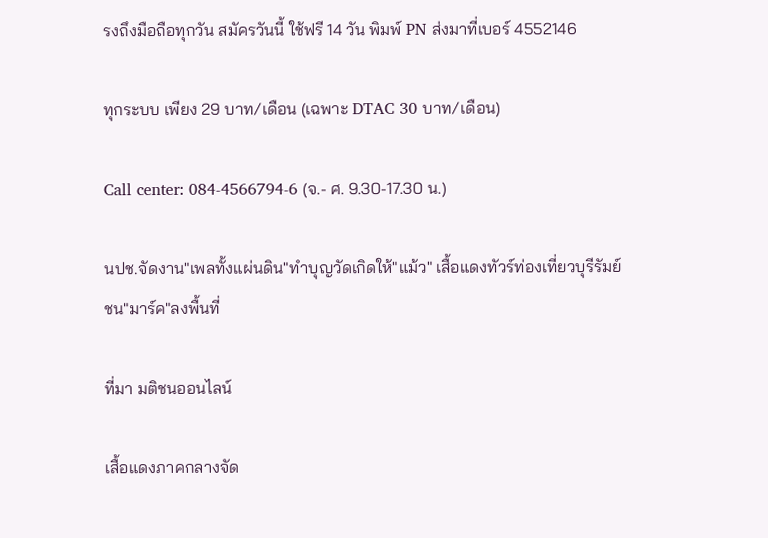รงถึงมือถือทุกวัน สมัครวันนี้ ใช้ฟรี 14 วัน พิมพ์ PN ส่งมาที่เบอร์ 4552146

ทุกระบบ เพียง 29 บาท/เดือน (เฉพาะ DTAC 30 บาท/เดือน)

Call center: 084-4566794-6 (จ.- ศ. 9.30-17.30 น.)

นปช.จัดงาน"เพลทั้งแผ่นดิน"ทำบุญวัดเกิดให้"แม้ว" เสื้อแดงทัวร์ท่องเที่ยวบุรีรัมย์ชน"มาร์ค"ลงพื้นที่

ที่มา มติชนออนไลน์

เสื้อแดงภาคกลางจัด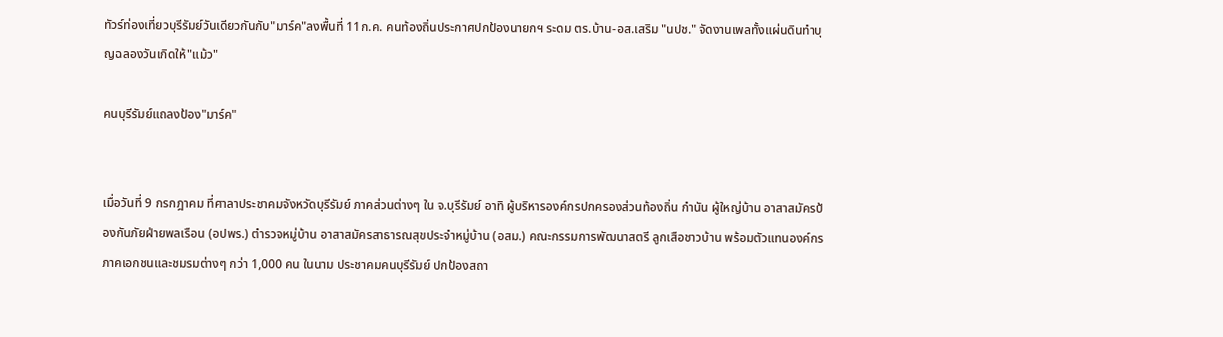ทัวร์ท่องเที่ยวบุรีรัมย์วันเดียวกันกับ"มาร์ค"ลงพื้นที่ 11ก.ค. คนท้องถิ่นประกาศปกป้องนายกฯ ระดม ตร.บ้าน-อส.เสริม "นปช." จัดงานเพลทั้งแผ่นดินทำบุญฉลองวันเกิดให้"แม้ว"

คนบุรีรัมย์แถลงป้อง"มาร์ค"


เมื่อวันที่ 9 กรกฎาคม ที่ศาลาประชาคมจังหวัดบุรีรัมย์ ภาคส่วนต่างๆ ใน จ.บุรีรัมย์ อาทิ ผู้บริหารองค์กรปกครองส่วนท้องถิ่น กำนัน ผู้ใหญ่บ้าน อาสาสมัครป้องกันภัยฝ่ายพลเรือน (อปพร.) ตำรวจหมู่บ้าน อาสาสมัครสาธารณสุขประจำหมู่บ้าน (อสม.) คณะกรรมการพัฒนาสตรี ลูกเสือชาวบ้าน พร้อมตัวแทนองค์กรภาคเอกชนและชมรมต่างๆ กว่า 1,000 คน ในนาม ประชาคมคนบุรีรัมย์ ปกป้องสถา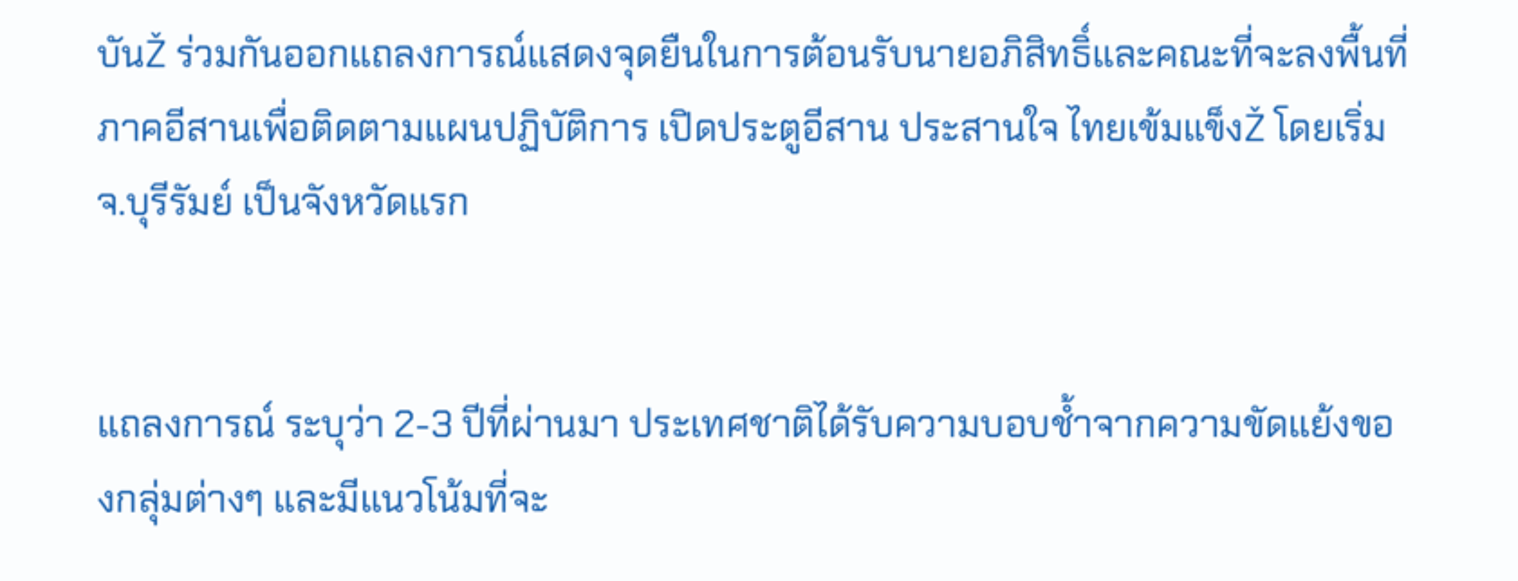บันŽ ร่วมกันออกแถลงการณ์แสดงจุดยืนในการต้อนรับนายอภิสิทธิ์และคณะที่จะลงพื้นที่ภาคอีสานเพื่อติดตามแผนปฏิบัติการ เปิดประตูอีสาน ประสานใจ ไทยเข้มแข็งŽ โดยเริ่ม จ.บุรีรัมย์ เป็นจังหวัดแรก


แถลงการณ์ ระบุว่า 2-3 ปีที่ผ่านมา ประเทศชาติได้รับความบอบช้ำจากความขัดแย้งของกลุ่มต่างๆ และมีแนวโน้มที่จะ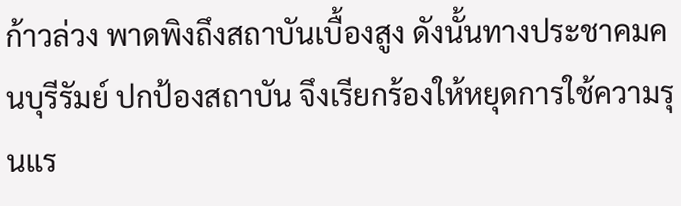ก้าวล่วง พาดพิงถึงสถาบันเบื้องสูง ดังนั้นทางประชาคมคนบุรีรัมย์ ปกป้องสถาบัน จึงเรียกร้องให้หยุดการใช้ความรุนแร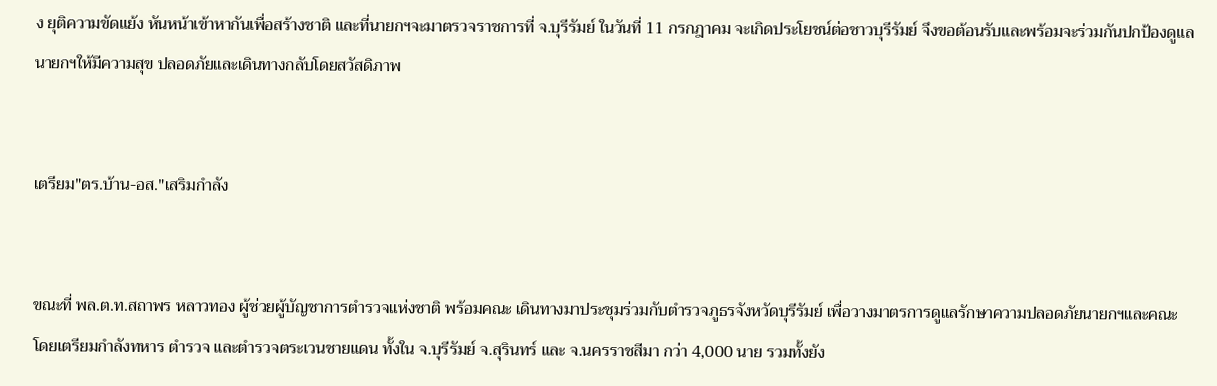ง ยุติความขัดแย้ง หันหน้าเข้าหากันเพื่อสร้างชาติ และที่นายกฯจะมาตรวจราชการที่ จ.บุรีรัมย์ ในวันที่ 11 กรกฎาคม จะเกิดประโยชน์ต่อชาวบุรีรัมย์ จึงขอต้อนรับและพร้อมจะร่วมกันปกป้องดูแลนายกฯให้มีความสุข ปลอดภัยและเดินทางกลับโดยสวัสดิภาพ


เตรียม"ตร.บ้าน-อส."เสริมกำลัง


ขณะที่ พล.ต.ท.สถาพร หลาวทอง ผู้ช่วยผู้บัญชาการตำรวจแห่งชาติ พร้อมคณะ เดินทางมาประชุมร่วมกับตำรวจภูธรจังหวัดบุรีรัมย์ เพื่อวางมาตรการดูแลรักษาความปลอดภัยนายกฯและคณะโดยเตรียมกำลังทหาร ตำรวจ และตำรวจตระเวนชายแดน ทั้งใน จ.บุรีรัมย์ จ.สุรินทร์ และ จ.นครราชสีมา กว่า 4,000 นาย รวมทั้งยัง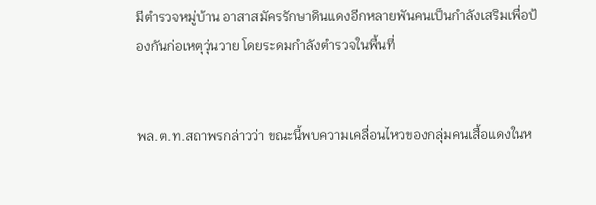มีตำรวจหมู่บ้าน อาสาสมัครรักษาดินแดงอีกหลายพันคนเป็นกำลังเสริมเพื่อป้องกันก่อเหตุวุ่นวาย โดยระดมกำลังตำรวจในพื้นที่


พล.ต.ท.สถาพรกล่าวว่า ขณะนี้พบความเคลื่อนไหวของกลุ่มคนเสื้อแดงในห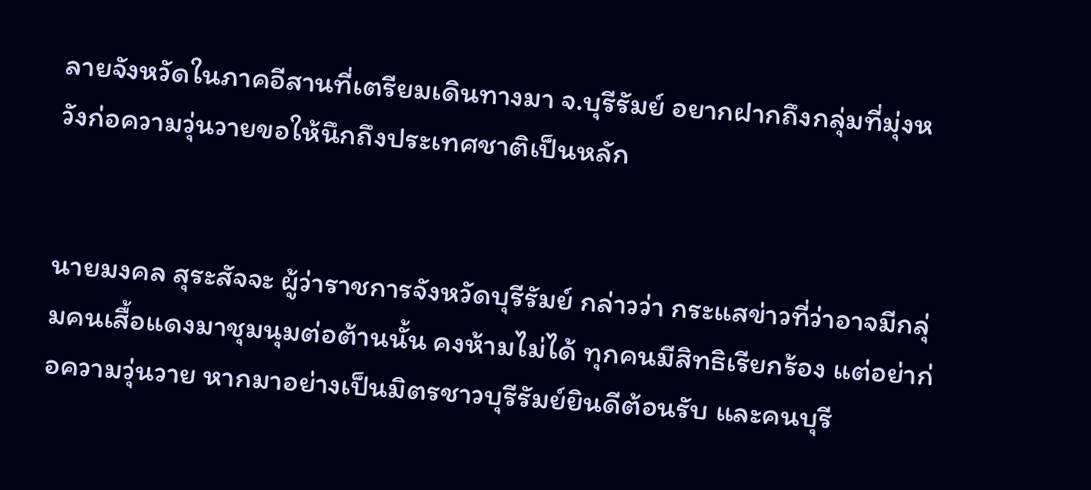ลายจังหวัดในภาคอีสานที่เตรียมเดินทางมา จ.บุรีรัมย์ อยากฝากถึงกลุ่มที่มุ่งหวังก่อความวุ่นวายขอให้นึกถึงประเทศชาติเป็นหลัก


นายมงคล สุระสัจจะ ผู้ว่าราชการจังหวัดบุรีรัมย์ กล่าวว่า กระแสข่าวที่ว่าอาจมีกลุ่มคนเสื้อแดงมาชุมนุมต่อต้านนั้น คงห้ามไม่ได้ ทุกคนมีสิทธิเรียกร้อง แต่อย่าก่อความวุ่นวาย หากมาอย่างเป็นมิตรชาวบุรีรัมย์ยินดีต้อนรับ และคนบุรี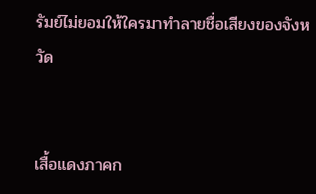รัมย์ไม่ยอมให้ใครมาทำลายชื่อเสียงของจังหวัด


เสื้อแดงภาคก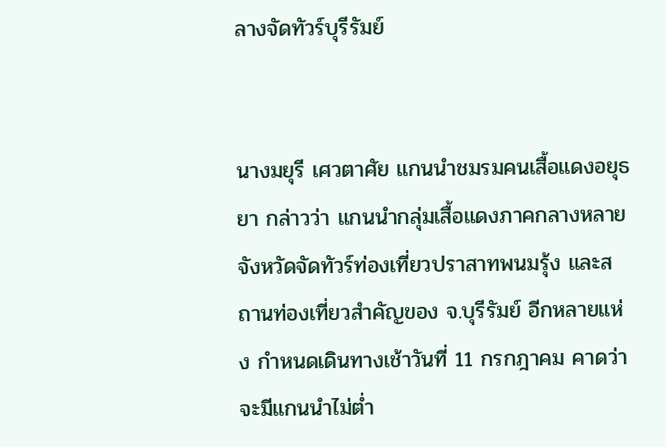ลางจัดทัวร์บุรีรัมย์


นางมยุรี เศวตาศัย แกนนำชมรมคนเสื้อแดงอยุธยา กล่าวว่า แกนนำกลุ่มเสื้อแดงภาคกลางหลายจังหวัดจัดทัวร์ท่องเที่ยวปราสาทพนมรุ้ง และสถานท่องเที่ยวสำคัญของ จ.บุรีรัมย์ อีกหลายแห่ง กำหนดเดินทางเช้าวันที่ 11 กรกฎาคม คาดว่าจะมีแกนนำไม่ต่ำ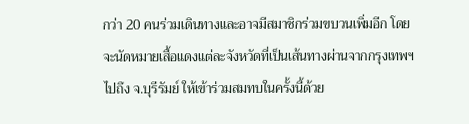กว่า 20 คนร่วมเดินทางและอาจมีสมาชิกร่วมขบวนเพิ่มอีก โดยจะนัดหมายเสื้อแดงแต่ละจังหวัดที่เป็นเส้นทางผ่านจากกรุงเทพฯไปถึง จ.บุรีรัมย์ ให้เข้าร่วมสมทบในครั้งนี้ด้วย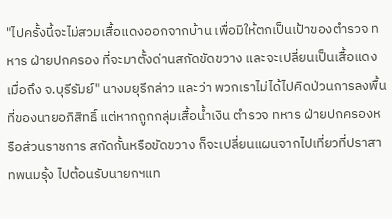"ไปครั้งนี้จะไม่สวมเสื้อแดงออกจากบ้าน เพื่อมิให้ตกเป็นเป้าของตำรวจ ทหาร ฝ่ายปกครอง ที่จะมาตั้งด่านสกัดขัดขวาง และจะเปลี่ยนเป็นเสื้อแดงเมื่อถึง จ.บุรีรัมย์" นางมยุรีกล่าว และว่า พวกเราไม่ได้ไปคิดป่วนการลงพื้นที่ของนายอภิสิทธิ์ แต่หากถูกกลุ่มเสื้อน้ำเงิน ตำรวจ ทหาร ฝ่ายปกครองหรือส่วนราชการ สกัดกั้นหรือขัดขวาง ก็จะเปลี่ยนแผนจากไปเที่ยวที่ปราสาทพนมรุ้ง ไปต้อนรับนายกฯแท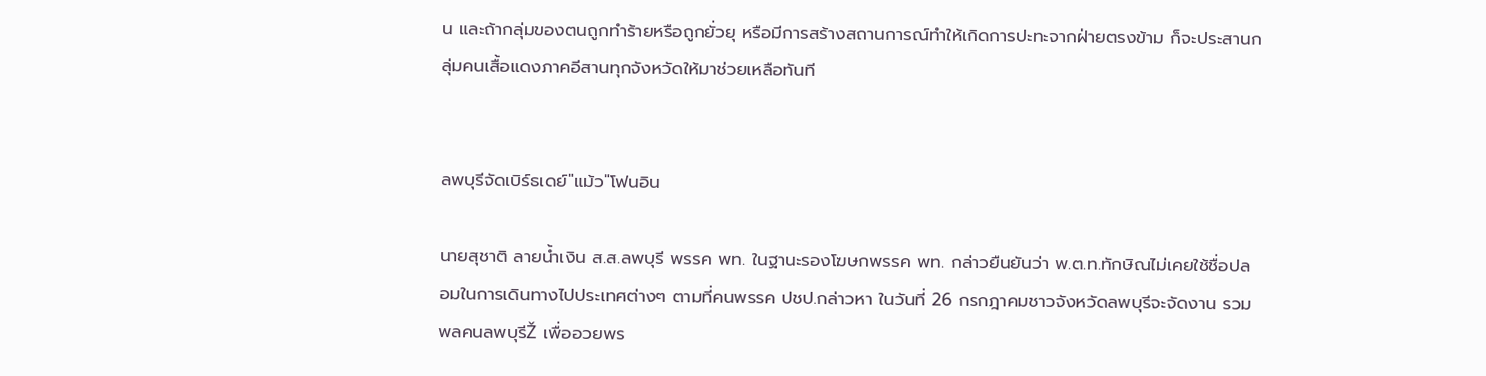น และถ้ากลุ่มของตนถูกทำร้ายหรือถูกยั่วยุ หรือมีการสร้างสถานการณ์ทำให้เกิดการปะทะจากฝ่ายตรงข้าม ก็จะประสานกลุ่มคนเสื้อแดงภาคอีสานทุกจังหวัดให้มาช่วยเหลือทันที


ลพบุรีจัดเบิร์ธเดย์"แม้ว"โฟนอิน

นายสุชาติ ลายน้ำเงิน ส.ส.ลพบุรี พรรค พท. ในฐานะรองโฆษกพรรค พท. กล่าวยืนยันว่า พ.ต.ท.ทักษิณไม่เคยใช้ชื่อปลอมในการเดินทางไปประเทศต่างๆ ตามที่คนพรรค ปชป.กล่าวหา ในวันที่ 26 กรกฎาคมชาวจังหวัดลพบุรีจะจัดงาน รวมพลคนลพบุรีŽ เพื่ออวยพร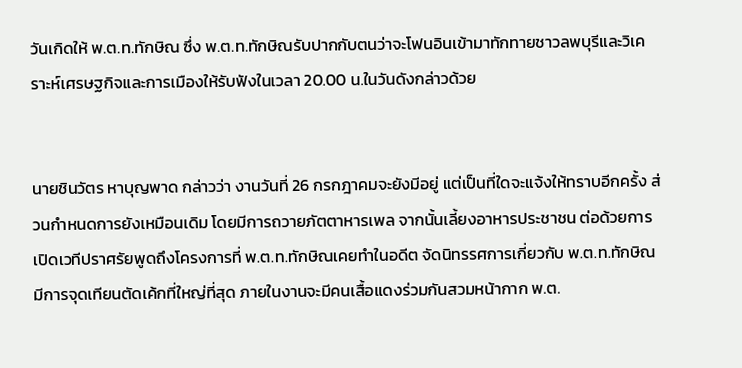วันเกิดให้ พ.ต.ท.ทักษิณ ซึ่ง พ.ต.ท.ทักษิณรับปากกับตนว่าจะโฟนอินเข้ามาทักทายชาวลพบุรีและวิเคราะห์เศรษฐกิจและการเมืองให้รับฟังในเวลา 20.00 น.ในวันดังกล่าวด้วย


นายชินวัตร หาบุญพาด กล่าวว่า งานวันที่ 26 กรกฎาคมจะยังมีอยู่ แต่เป็นที่ใดจะแจ้งให้ทราบอีกครั้ง ส่วนกำหนดการยังเหมือนเดิม โดยมีการถวายภัตตาหารเพล จากนั้นเลี้ยงอาหารประชาชน ต่อด้วยการเปิดเวทีปราศรัยพูดถึงโครงการที่ พ.ต.ท.ทักษิณเคยทำในอดีต จัดนิทรรศการเกี่ยวกับ พ.ต.ท.ทักษิณ มีการจุดเทียนตัดเค้กที่ใหญ่ที่สุด ภายในงานจะมีคนเสื้อแดงร่วมกันสวมหน้ากาก พ.ต.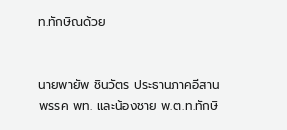ท.ทักษิณด้วย


นายพายัพ ชินวัตร ประธานภาคอีสาน พรรค พท. และน้องชาย พ.ต.ท.ทักษิ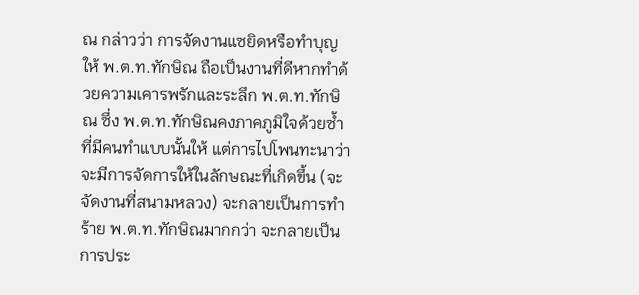ณ กล่าวว่า การจัดงานแซยิดหรือทำบุญให้ พ.ต.ท.ทักษิณ ถือเป็นงานที่ดีหากทำด้วยความเคารพรักและระลึก พ.ต.ท.ทักษิณ ซึ่ง พ.ต.ท.ทักษิณคงภาคภูมิใจด้วยซ้ำที่มีคนทำแบบนั้นให้ แต่การไปโพนทะนาว่าจะมีการจัดการให้ในลักษณะที่เกิดขึ้น (จะจัดงานที่สนามหลวง) จะกลายเป็นการทำร้าย พ.ต.ท.ทักษิณมากกว่า จะกลายเป็นการประ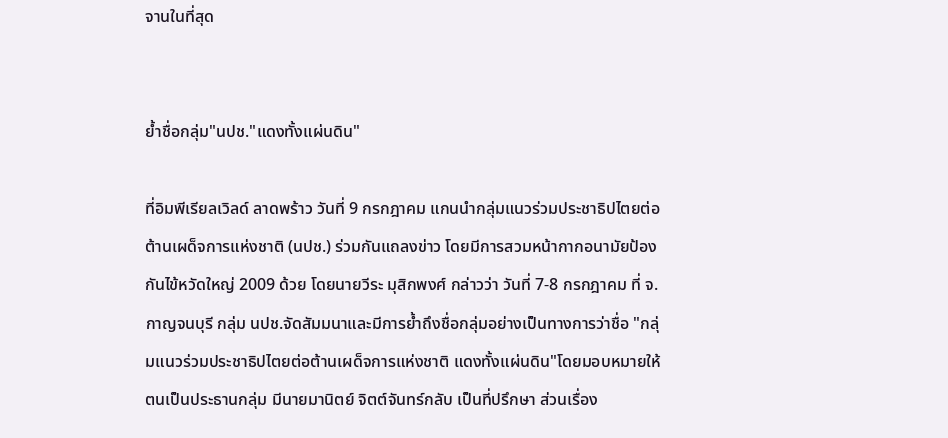จานในที่สุด


ย้ำชื่อกลุ่ม"นปช."แดงทั้งแผ่นดิน"

ที่อิมพีเรียลเวิลด์ ลาดพร้าว วันที่ 9 กรกฎาคม แกนนำกลุ่มแนวร่วมประชาธิปไตยต่อต้านเผด็จการแห่งชาติ (นปช.) ร่วมกันแถลงข่าว โดยมีการสวมหน้ากากอนามัยป้องกันไข้หวัดใหญ่ 2009 ด้วย โดยนายวีระ มุสิกพงศ์ กล่าวว่า วันที่ 7-8 กรกฎาคม ที่ จ.กาญจนบุรี กลุ่ม นปช.จัดสัมมนาและมีการย้ำถึงชื่อกลุ่มอย่างเป็นทางการว่าชื่อ "กลุ่มแนวร่วมประชาธิปไตยต่อต้านเผด็จการแห่งชาติ แดงทั้งแผ่นดิน"โดยมอบหมายให้ตนเป็นประธานกลุ่ม มีนายมานิตย์ จิตต์จันทร์กลับ เป็นที่ปรึกษา ส่วนเรื่อง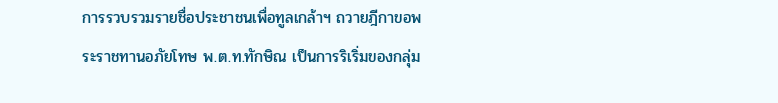การรวบรวมรายชื่อประชาชนเพื่อทูลเกล้าฯ ถวายฎีกาขอพระราชทานอภัยโทษ พ.ต.ท.ทักษิณ เป็นการริเริ่มของกลุ่ม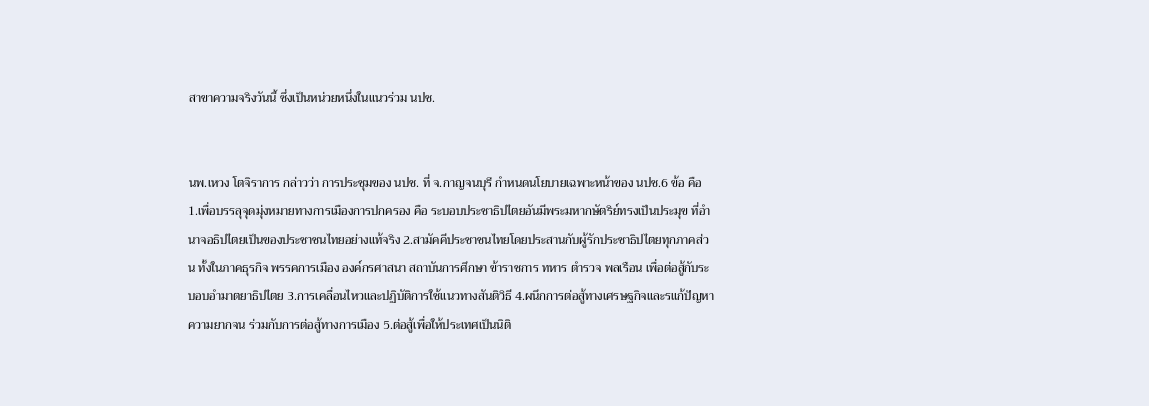สาขาความจริงวันนี้ ซึ่งเป็นหน่วยหนึ่งในแนวร่วม นปช.


นพ.เหวง โตจิราการ กล่าวว่า การประชุมของ นปช. ที่ จ.กาญจนบุรี กำหนดนโยบายเฉพาะหน้าของ นปช.6 ข้อ คือ 1.เพื่อบรรลุจุดมุ่งหมายทางการเมืองการปกครอง คือ ระบอบประชาธิปไตยอันมีพระมหากษัตริย์ทรงเป็นประมุข ที่อำนาจอธิปไตยเป็นของประชาชนไทยอย่างแท้จริง 2.สามัคคีประชาชนไทยโดยประสานกับผู้รักประชาธิปไตยทุกภาคส่วน ทั้งในภาคธุรกิจ พรรคการเมือง องค์กรศาสนา สถาบันการศึกษา ข้าราชการ ทหาร ตำรวจ พลเรือน เพื่อต่อสู้กับระบอบอำมาตยาธิปไตย 3.การเคลื่อนไหวและปฏิบัติการใช้แนวทางสันติวิธี 4.ผนึกการต่อสู้ทางเศรษฐกิจและรแก้ปัญหาความยากจน ร่วมกับการต่อสู้ทางการเมือง 5.ต่อสู้เพื่อให้ประเทศเป็นนิติ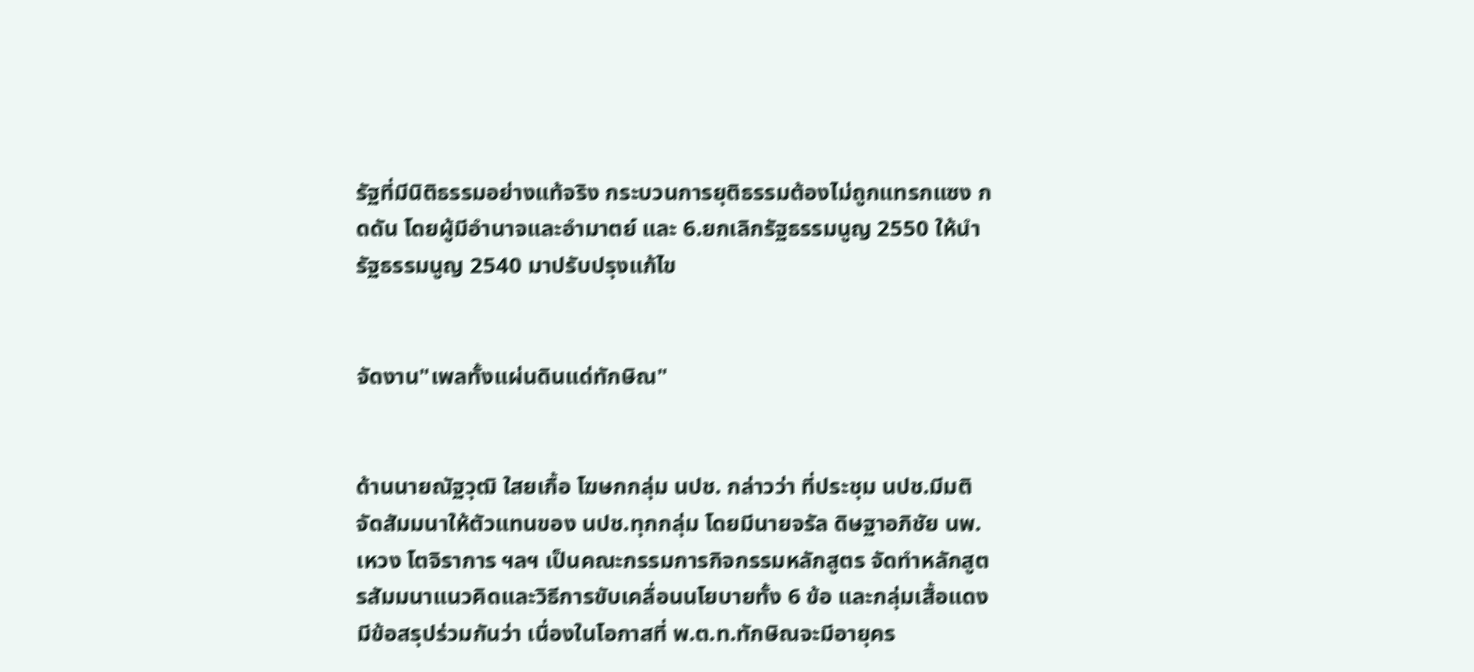รัฐที่มีนิติธรรมอย่างแท้จริง กระบวนการยุติธรรมต้องไม่ถูกแทรกแซง กดดัน โดยผู้มีอำนาจและอำมาตย์ และ 6.ยกเลิกรัฐธรรมนูญ 2550 ให้นำรัฐธรรมนูญ 2540 มาปรับปรุงแก้ไข


จัดงาน"เพลทั้งแผ่นดินแด่ทักษิณ"


ด้านนายณัฐวุฒิ ใสยเกื้อ โฆษกกลุ่ม นปช. กล่าวว่า ที่ประชุม นปช.มีมติจัดสัมมนาให้ตัวแทนของ นปช.ทุกกลุ่ม โดยมีนายจรัล ดิษฐาอภิชัย นพ.เหวง โตจิราการ ฯลฯ เป็นคณะกรรมการกิจกรรมหลักสูตร จัดทำหลักสูตรสัมมนาแนวคิดและวิธีการขับเคลื่อนนโยบายทั้ง 6 ข้อ และกลุ่มเสื้อแดงมีข้อสรุปร่วมกันว่า เนื่องในโอกาสที่ พ.ต.ท.ทักษิณจะมีอายุคร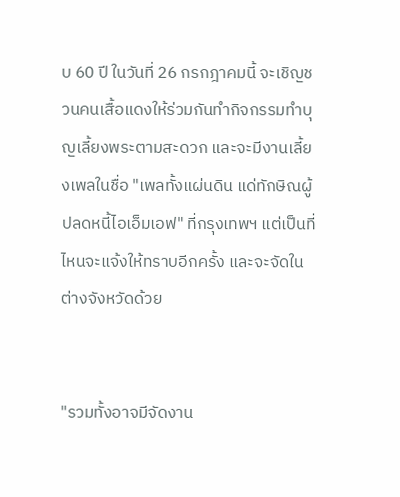บ 60 ปี ในวันที่ 26 กรกฎาคมนี้ จะเชิญชวนคนเสื้อแดงให้ร่วมกันทำกิจกรรมทำบุญเลี้ยงพระตามสะดวก และจะมีงานเลี้ยงเพลในชื่อ "เพลทั้งแผ่นดิน แด่ทักษิณผู้ปลดหนี้ไอเอ็มเอฟ" ที่กรุงเทพฯ แต่เป็นที่ไหนจะแจ้งให้ทราบอีกครั้ง และจะจัดในต่างจังหวัดด้วย


"รวมทั้งอาจมีจัดงาน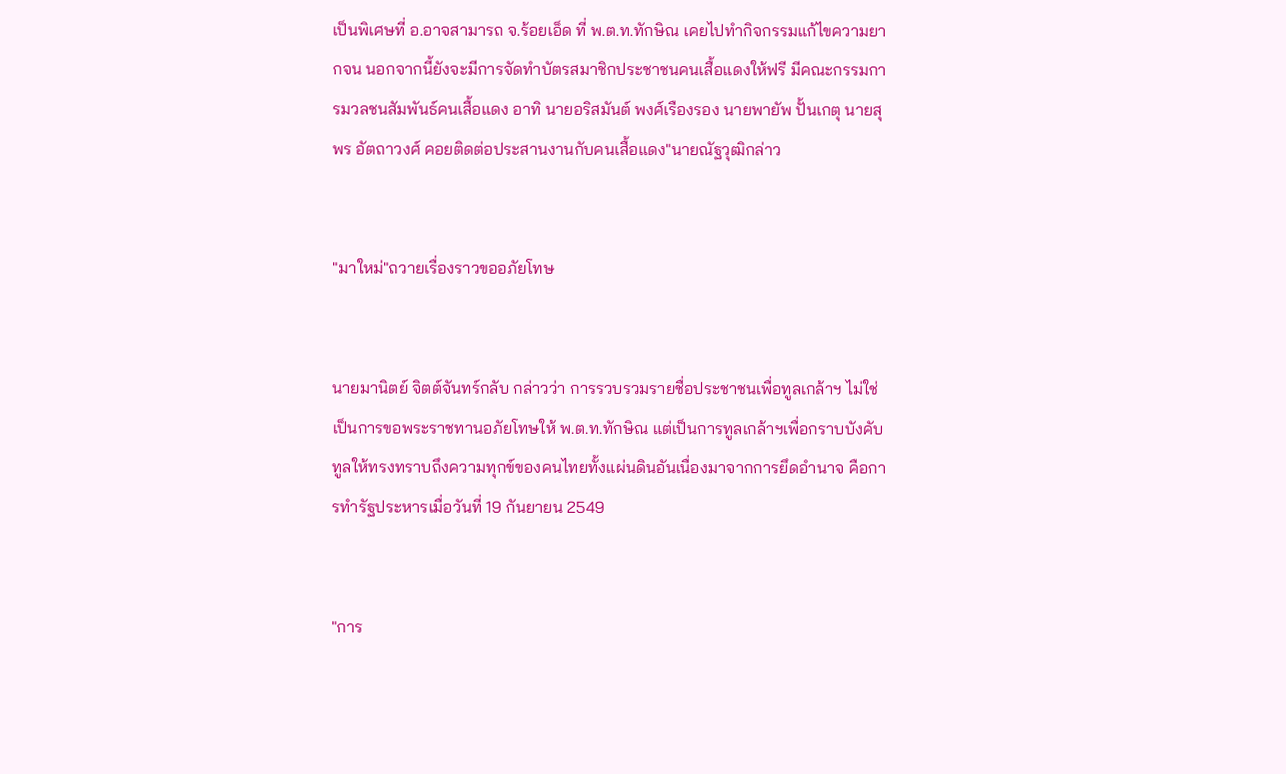เป็นพิเศษที่ อ.อาจสามารถ จ.ร้อยเอ็ด ที่ พ.ต.ท.ทักษิณ เคยไปทำกิจกรรมแก้ไขความยากจน นอกจากนี้ยังจะมีการจัดทำบัตรสมาชิกประชาชนคนเสื้อแดงให้ฟรี มีคณะกรรมการมวลชนสัมพันธ์คนเสื้อแดง อาทิ นายอริสมันต์ พงศ์เรืองรอง นายพายัพ ปั้นเกตุ นายสุพร อัตถาวงศ์ คอยติดต่อประสานงานกับคนเสื้อแดง"นายณัฐวุฒิกล่าว


"มาใหม่"ถวายเรื่องราวขออภัยโทษ


นายมานิตย์ จิตต์จันทร์กลับ กล่าวว่า การรวบรวมรายชื่อประชาชนเพื่อทูลเกล้าฯ ไม่ใช่เป็นการขอพระราชทานอภัยโทษให้ พ.ต.ท.ทักษิณ แต่เป็นการทูลเกล้าฯเพื่อกราบบังคับทูลให้ทรงทราบถึงความทุกข์ของคนไทยทั้งแผ่นดินอันเนื่องมาจากการยึดอำนาจ คือการทำรัฐประหารเมื่อวันที่ 19 กันยายน 2549


"การ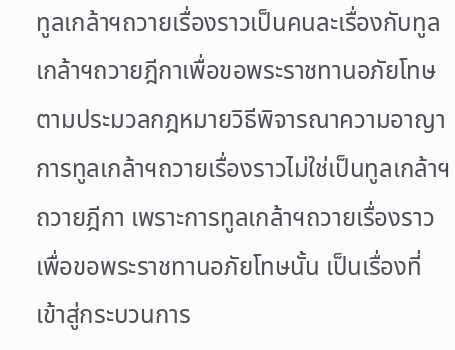ทูลเกล้าฯถวายเรื่องราวเป็นคนละเรื่องกับทูลเกล้าฯถวายฎีกาเพื่อขอพระราชทานอภัยโทษตามประมวลกฎหมายวิธีพิจารณาความอาญา การทูลเกล้าฯถวายเรื่องราวไม่ใช่เป็นทูลเกล้าฯถวายฎีกา เพราะการทูลเกล้าฯถวายเรื่องราวเพื่อขอพระราชทานอภัยโทษนั้น เป็นเรื่องที่เข้าสู่กระบวนการ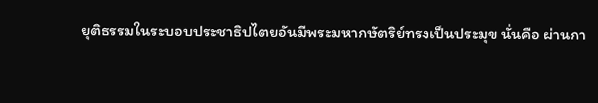ยุติธรรมในระบอบประชาธิปไตยอันมีพระมหากษัตริย์ทรงเป็นประมุข นั่นคือ ผ่านกา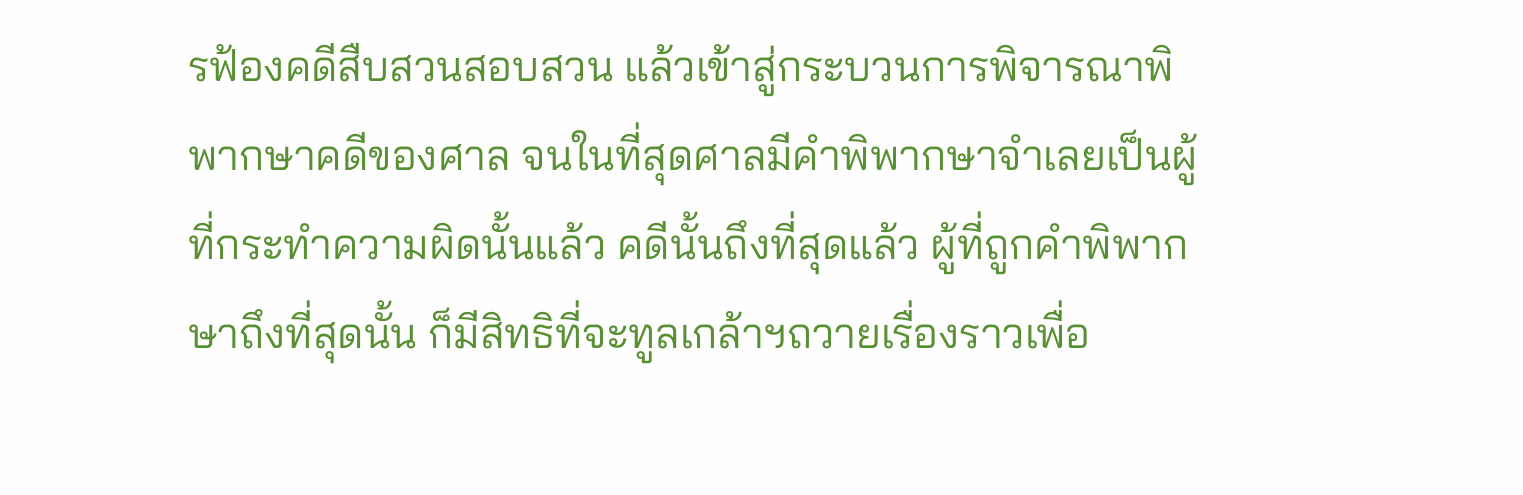รฟ้องคดีสืบสวนสอบสวน แล้วเข้าสู่กระบวนการพิจารณาพิพากษาคดีของศาล จนในที่สุดศาลมีคำพิพากษาจำเลยเป็นผู้ที่กระทำความผิดนั้นแล้ว คดีนั้นถึงที่สุดแล้ว ผู้ที่ถูกคำพิพากษาถึงที่สุดนั้น ก็มีสิทธิที่จะทูลเกล้าฯถวายเรื่องราวเพื่อ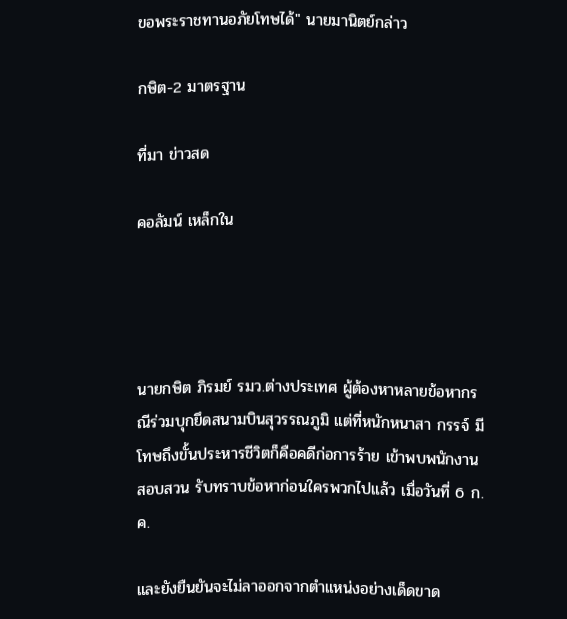ขอพระราชทานอภัยโทษได้" นายมานิตย์กล่าว

กษิต-2 มาตรฐาน

ที่มา ข่าวสด

คอลัมน์ เหล็กใน




นายกษิต ภิรมย์ รมว.ต่างประเทศ ผู้ต้องหาหลายข้อหากรณีร่วมบุกยึดสนามบินสุวรรณภูมิ แต่ที่หนักหนาสา กรรจ์ มีโทษถึงขั้นประหารชีวิตก็คือคดีก่อการร้าย เข้าพบพนักงานสอบสวน รับทราบข้อหาก่อนใครพวกไปแล้ว เมื่อวันที่ 6 ก.ค.

และยังยืนยันจะไม่ลาออกจากตำแหน่งอย่างเด็ดขาด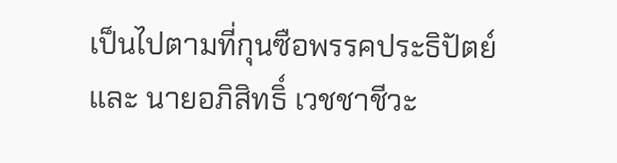เป็นไปตามที่กุนซือพรรคประธิปัตย์ และ นายอภิสิทธิ์ เวชชาชีวะ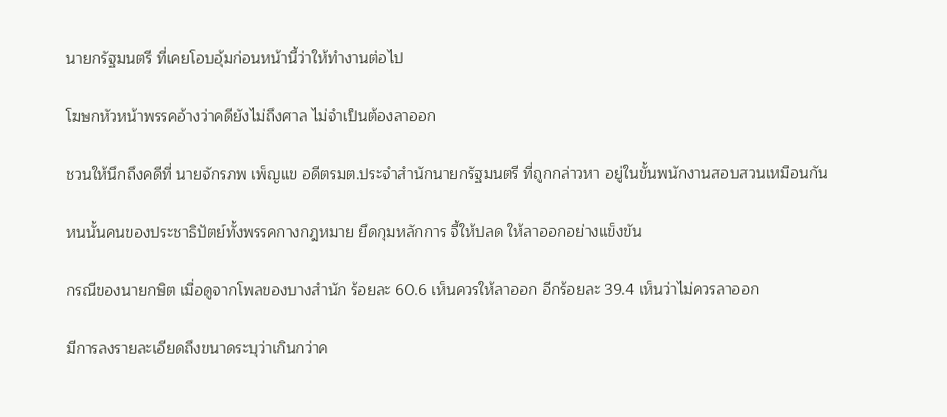นายกรัฐมนตรี ที่เคยโอบอุ้มก่อนหน้านี้ว่าให้ทำงานต่อไป

โฆษกหัวหน้าพรรคอ้างว่าคดียังไม่ถึงศาล ไม่จำเป็นต้องลาออก

ชวนให้นึกถึงคดีที่ นายจักรภพ เพ็ญแข อดีตรมต.ประจำสำนักนายกรัฐมนตรี ที่ถูกกล่าวหา อยู่ในขั้นพนักงานสอบสวนเหมือนกัน

หนนั้นคนของประชาธิปัตย์ทั้งพรรคกางกฎหมาย ยึดกุมหลักการ จี้ให้ปลด ให้ลาออกอย่างแข็งขัน

กรณีของนายกษิต เมื่อดูจากโพลของบางสำนัก ร้อยละ 60.6 เห็นควรให้ลาออก อีกร้อยละ 39.4 เห็นว่าไม่ควรลาออก

มีการลงรายละเอียดถึงขนาดระบุว่าเกินกว่าค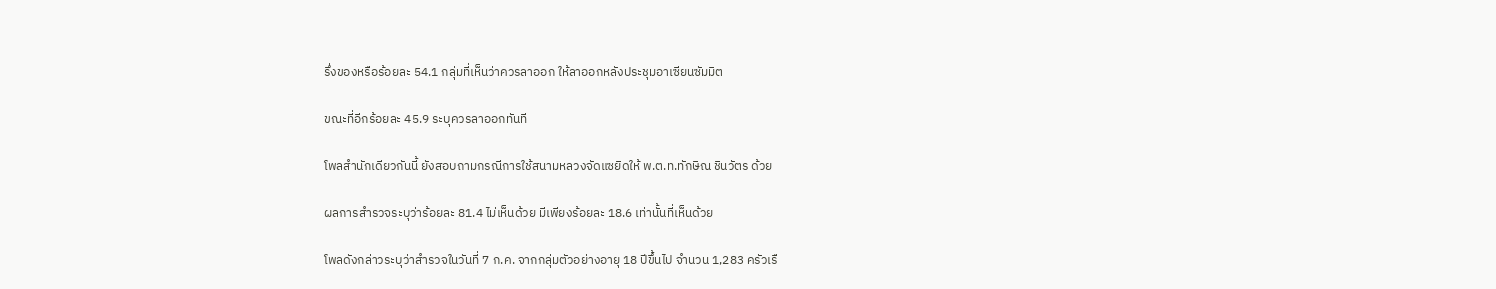รึ่งของหรือร้อยละ 54.1 กลุ่มที่เห็นว่าควรลาออก ให้ลาออกหลังประชุมอาเซียนซัมมิต

ขณะที่อีกร้อยละ 45.9 ระบุควรลาออกทันที

โพลสำนักเดียวกันนี้ ยังสอบถามกรณีการใช้สนามหลวงจัดแซยิดให้ พ.ต.ท.ทักษิณ ชินวัตร ด้วย

ผลการสำรวจระบุว่าร้อยละ 81.4 ไม่เห็นด้วย มีเพียงร้อยละ 18.6 เท่านั้นที่เห็นด้วย

โพลดังกล่าวระบุว่าสำรวจในวันที่ 7 ก.ค. จากกลุ่มตัวอย่างอายุ 18 ปีขึ้นไป จำนวน 1,283 ครัวเรื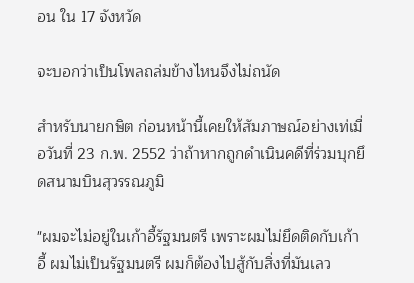อน ใน 17 จังหวัด

จะบอกว่าเป็นโพลถล่มข้างไหนจึงไม่ถนัด

สำหรับนายกษิต ก่อนหน้านี้เคยให้สัมภาษณ์อย่างเท่เมื่อวันที่ 23 ก.พ. 2552 ว่าถ้าหากถูกดำเนินคดีที่ร่วมบุกยึดสนามบินสุวรรณภูมิ

"ผมจะไม่อยู่ในเก้าอี้รัฐมนตรี เพราะผมไม่ยึดติดกับเก้าอี้ ผมไม่เป็นรัฐมนตรี ผมก็ต้องไปสู้กับสิ่งที่มันเลว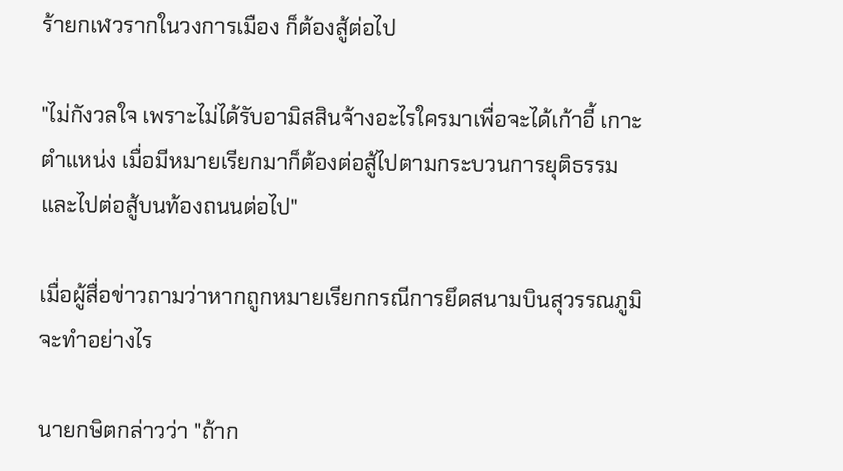ร้ายกเฬวรากในวงการเมือง ก็ต้องสู้ต่อไป

"ไม่กังวลใจ เพราะไม่ได้รับอามิสสินจ้างอะไรใครมาเพื่อจะได้เก้าอี้ เกาะตำแหน่ง เมื่อมีหมายเรียกมาก็ต้องต่อสู้ไปตามกระบวนการยุติธรรม และไปต่อสู้บนท้องถนนต่อไป"

เมื่อผู้สื่อข่าวถามว่าหากถูกหมายเรียกกรณีการยึดสนามบินสุวรรณภูมิจะทำอย่างไร

นายกษิตกล่าวว่า "ถ้าก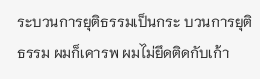ระบวนการยุติธรรมเป็นกระ บวนการยุติธรรม ผมก็เคารพ ผมไม่ยึดติดกับเก้า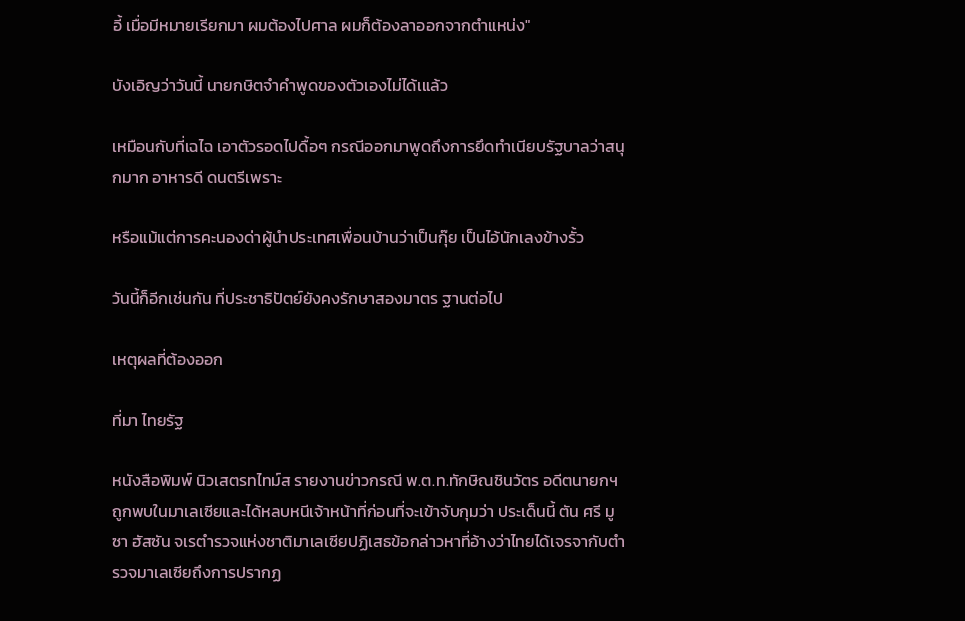อี้ เมื่อมีหมายเรียกมา ผมต้องไปศาล ผมก็ต้องลาออกจากตำแหน่ง"

บังเอิญว่าวันนี้ นายกษิตจำคำพูดของตัวเองไม่ได้เแล้ว

เหมือนกับที่เฉไฉ เอาตัวรอดไปดื้อๆ กรณีออกมาพูดถึงการยึดทำเนียบรัฐบาลว่าสนุกมาก อาหารดี ดนตรีเพราะ

หรือแม้แต่การคะนองด่าผู้นำประเทศเพื่อนบ้านว่าเป็นกุ๊ย เป็นไอ้นักเลงข้างรั้ว

วันนี้ก็อีกเช่นกัน ที่ประชาธิปัตย์ยังคงรักษาสองมาตร ฐานต่อไป

เหตุผลที่ต้องออก

ที่มา ไทยรัฐ

หนังสือพิมพ์ นิวเสตรทไทม์ส รายงานข่าวกรณี พ.ต.ท.ทักษิณชินวัตร อดีตนายกฯถูกพบในมาเลเซียและได้หลบหนีเจ้าหน้าที่ก่อนที่จะเข้าจับกุมว่า ประเด็นนี้ ตัน ศรี มูซา ฮัสซัน จเรตำรวจแห่งชาติมาเลเซียปฏิเสธข้อกล่าวหาที่อ้างว่าไทยได้เจรจากับตำรวจมาเลเซียถึงการปรากฏ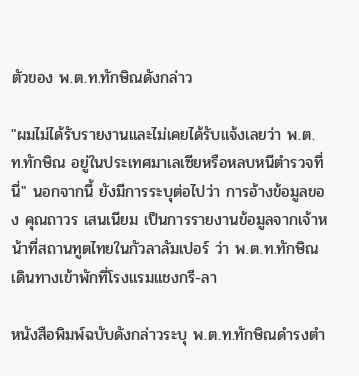ตัวของ พ.ต.ท.ทักษิณดังกล่าว

"ผมไม่ได้รับรายงานและไม่เคยได้รับแจ้งเลยว่า พ.ต.ท.ทักษิณ อยู่ในประเทศมาเลเซียหรือหลบหนีตำรวจที่นี่" นอกจากนี้ ยังมีการระบุต่อไปว่า การอ้างข้อมูลของ คุณถาวร เสนเนียม เป็นการรายงานข้อมูลจากเจ้าหน้าที่สถานทูตไทยในกัวลาลัมเปอร์ ว่า พ.ต.ท.ทักษิณ เดินทางเข้าพักที่โรงแรมแชงกรี-ลา

หนังสือพิมพ์ฉบับดังกล่าวระบุ พ.ต.ท.ทักษิณดำรงตำ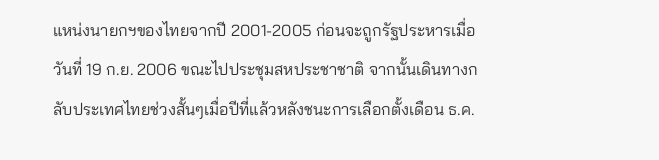แหน่งนายกฯของไทยจากปี 2001-2005 ก่อนจะถูกรัฐประหารเมื่อวันที่ 19 ก.ย. 2006 ขณะไปประชุมสหประชาชาติ จากนั้นเดินทางกลับประเทศไทยช่วงสั้นๆเมื่อปีที่แล้วหลังชนะการเลือกตั้งเดือน ธ.ค.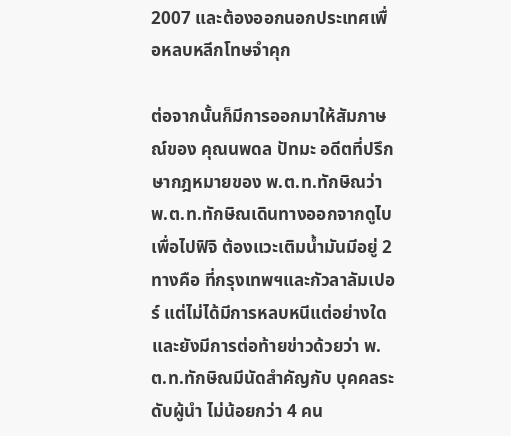2007 และต้องออกนอกประเทศเพื่อหลบหลีกโทษจำคุก

ต่อจากนั้นก็มีการออกมาให้สัมภาษณ์ของ คุณนพดล ปัทมะ อดีตที่ปรึกษากฎหมายของ พ.ต.ท.ทักษิณว่า พ.ต.ท.ทักษิณเดินทางออกจากดูไบเพื่อไปฟิจิ ต้องแวะเติมน้ำมันมีอยู่ 2 ทางคือ ที่กรุงเทพฯและกัวลาลัมเปอร์ แต่ไม่ได้มีการหลบหนีแต่อย่างใด และยังมีการต่อท้ายข่าวด้วยว่า พ.ต.ท.ทักษิณมีนัดสำคัญกับ บุคคลระดับผู้นำ ไม่น้อยกว่า 4 คน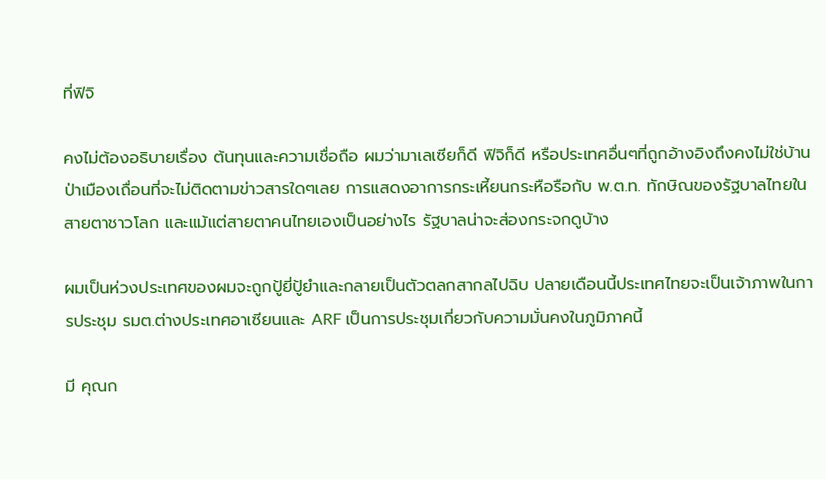ที่ฟิจิ

คงไม่ต้องอธิบายเรื่อง ต้นทุนและความเชื่อถือ ผมว่ามาเลเซียก็ดี ฟิจิก็ดี หรือประเทศอื่นๆที่ถูกอ้างอิงถึงคงไม่ใช่บ้านป่าเมืองเถื่อนที่จะไม่ติดตามข่าวสารใดๆเลย การแสดงอาการกระเหี้ยนกระหือรือกับ พ.ต.ท. ทักษิณของรัฐบาลไทยในสายตาชาวโลก และแม้แต่สายตาคนไทยเองเป็นอย่างไร รัฐบาลน่าจะส่องกระจกดูบ้าง

ผมเป็นห่วงประเทศของผมจะถูกปู้ยี่ปู้ยำและกลายเป็นตัวตลกสากลไปฉิบ ปลายเดือนนี้ประเทศไทยจะเป็นเจ้าภาพในการประชุม รมต.ต่างประเทศอาเซียนและ ARF เป็นการประชุมเกี่ยวกับความมั่นคงในภูมิภาคนี้

มี คุณก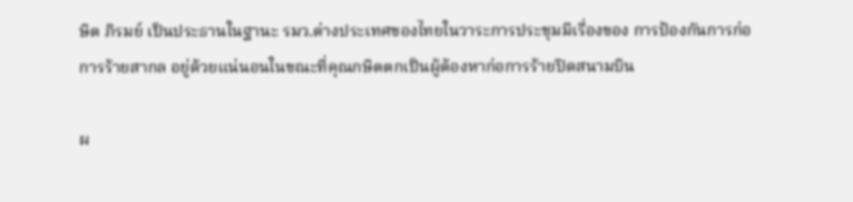ษิต ภิรมย์ เป็นประธานในฐานะ รมว.ต่างประเทศของไทยในวาระการประชุมมีเรื่องของ การป้องกันการก่อการร้ายสากล อยู่ด้วยแน่นอนในขณะที่คุณกษิตตกเป็นผู้ต้องหาก่อการร้ายปิดสนามบิน

ผ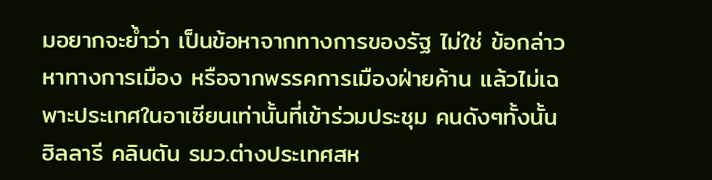มอยากจะย้ำว่า เป็นข้อหาจากทางการของรัฐ ไม่ใช่ ข้อกล่าวหาทางการเมือง หรือจากพรรคการเมืองฝ่ายค้าน แล้วไม่เฉพาะประเทศในอาเซียนเท่านั้นที่เข้าร่วมประชุม คนดังๆทั้งนั้น ฮิลลารี คลินตัน รมว.ต่างประเทศสห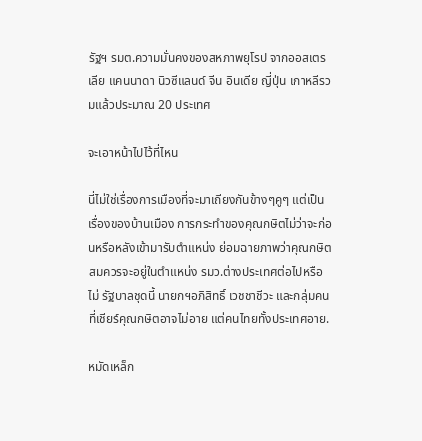รัฐฯ รมต.ความมั่นคงของสหภาพยุโรป จากออสเตรเลีย แคนนาดา นิวซีแลนด์ จีน อินเดีย ญี่ปุ่น เกาหลีรวมแล้วประมาณ 20 ประเทศ

จะเอาหน้าไปไว้ที่ไหน

นี่ไม่ใช่เรื่องการเมืองที่จะมาเถียงกันข้างๆคูๆ แต่เป็นเรื่องของบ้านเมือง การกระทำของคุณกษิตไม่ว่าจะก่อนหรือหลังเข้ามารับตำแหน่ง ย่อมฉายภาพว่าคุณกษิตสมควรจะอยู่ในตำแหน่ง รมว.ต่างประเทศต่อไปหรือไม่ รัฐบาลชุดนี้ นายกฯอภิสิทธิ์ เวชชาชีวะ และกลุ่มคนที่เชียร์คุณกษิตอาจไม่อาย แต่คนไทยทั้งประเทศอาย.

หมัดเหล็ก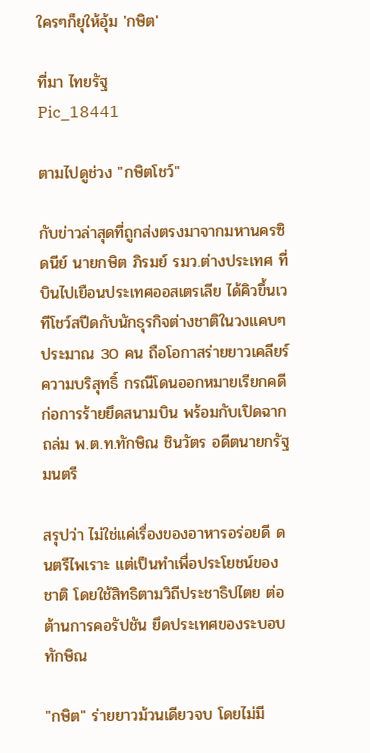ใครๆก็ยุให้อุ้ม 'กษิต'

ที่มา ไทยรัฐ
Pic_18441

ตามไปดูช่วง "กษิตโชว์"

กับข่าวล่าสุดที่ถูกส่งตรงมาจากมหานครซิดนีย์ นายกษิต ภิรมย์ รมว.ต่างประเทศ ที่บินไปเยือนประเทศออสเตรเลีย ได้คิวขึ้นเวทีโชว์สปีดกับนักธุรกิจต่างชาติในวงแคบๆประมาณ 30 คน ถือโอกาสร่ายยาวเคลียร์ความบริสุทธิ์ กรณีโดนออกหมายเรียกคดีก่อการร้ายยึดสนามบิน พร้อมกับเปิดฉากถล่ม พ.ต.ท.ทักษิณ ชินวัตร อดีตนายกรัฐมนตรี

สรุปว่า ไม่ใช่แค่เรื่องของอาหารอร่อยดี ดนตรีไพเราะ แต่เป็นทำเพื่อประโยชน์ของชาติ โดยใช้สิทธิตามวิถีประชาธิปไตย ต่อต้านการคอรัปชัน ยึดประเทศของระบอบทักษิณ

"กษิต" ร่ายยาวม้วนเดียวจบ โดยไม่มี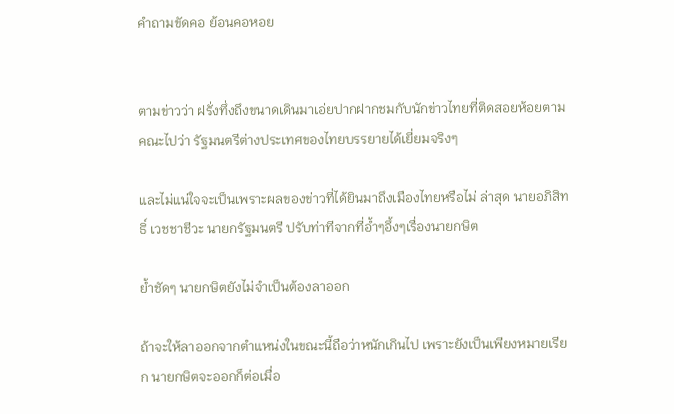คำถามขัดคอ ย้อนคอหอย


ตามข่าวว่า ฝรั่งทึ่งถึงขนาดเดินมาเอ่ยปากฝากชมกับนักข่าวไทยที่ติดสอยห้อยตามคณะไปว่า รัฐมนตรีต่างประเทศของไทยบรรยายได้เยี่ยมจริงๆ

และไม่แน่ใจจะเป็นเพราะผลของข่าวที่ได้ยินมาถึงเมืองไทยหรือไม่ ล่าสุด นายอภิสิทธิ์ เวชชาชีวะ นายกรัฐมนตรี ปรับท่าทีจากที่อ้ำๆอึ้งๆเรื่องนายกษิต

ย้ำชัดๆ นายกษิตยังไม่จำเป็นต้องลาออก

ถ้าจะให้ลาออกจากตำแหน่งในขณะนี้ถือว่าหนักเกินไป เพราะยังเป็นเพียงหมายเรียก นายกษิตจะออกก็ต่อเมื่อ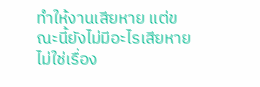ทำให้งานเสียหาย แต่ขณะนี้ยังไม่มีอะไรเสียหาย ไม่ใช่เรื่อง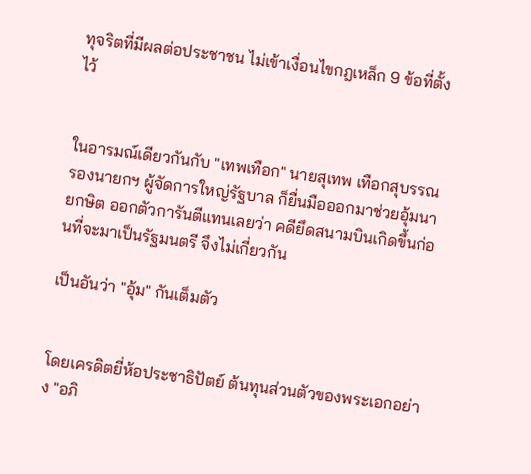ทุจริตที่มีผลต่อประชาชน ไม่เข้าเงื่อนไขกฎเหล็ก 9 ข้อที่ตั้งไว้


ในอารมณ์เดียวกันกับ "เทพเทือก" นายสุเทพ เทือกสุบรรณ รองนายกฯ ผู้จัดการใหญ่รัฐบาล ก็ยื่นมือออกมาช่วยอุ้มนายกษิต ออกตัวการันตีแทนเลยว่า คดียึดสนามบินเกิดขึ้นก่อนที่จะมาเป็นรัฐมนตรี จึงไม่เกี่ยวกัน

เป็นอันว่า "อุ้ม" กันเต็มตัว


โดยเครดิตยี่ห้อประชาธิปัตย์ ต้นทุนส่วนตัวของพระเอกอย่าง "อภิ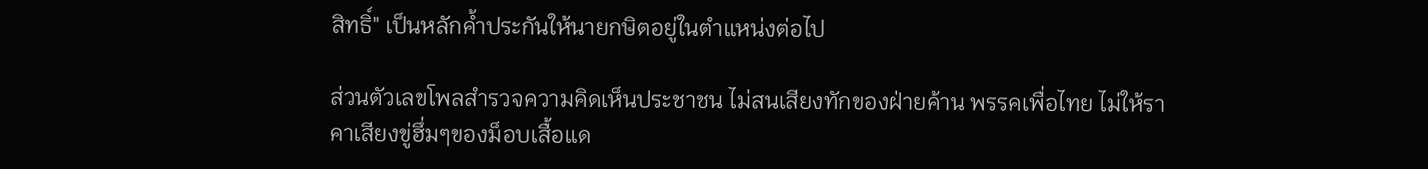สิทธิ์" เป็นหลักค้ำประกันให้นายกษิตอยู่ในตำแหน่งต่อไป

ส่วนตัวเลขโพลสำรวจความคิดเห็นประชาชน ไม่สนเสียงทักของฝ่ายค้าน พรรคเพื่อไทย ไม่ให้ราคาเสียงขู่ฮึ่มๆของม็อบเสื้อแด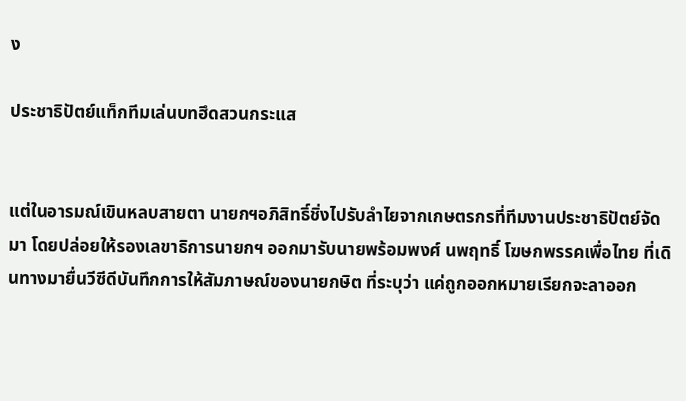ง

ประชาธิปัตย์แท็กทีมเล่นบทฮึดสวนกระแส


แต่ในอารมณ์เขินหลบสายตา นายกฯอภิสิทธิ์ชิ่งไปรับลำไยจากเกษตรกรที่ทีมงานประชาธิปัตย์จัดมา โดยปล่อยให้รองเลขาธิการนายกฯ ออกมารับนายพร้อมพงศ์ นพฤทธิ์ โฆษกพรรคเพื่อไทย ที่เดินทางมายื่นวีซีดีบันทึกการให้สัมภาษณ์ของนายกษิต ที่ระบุว่า แค่ถูกออกหมายเรียกจะลาออก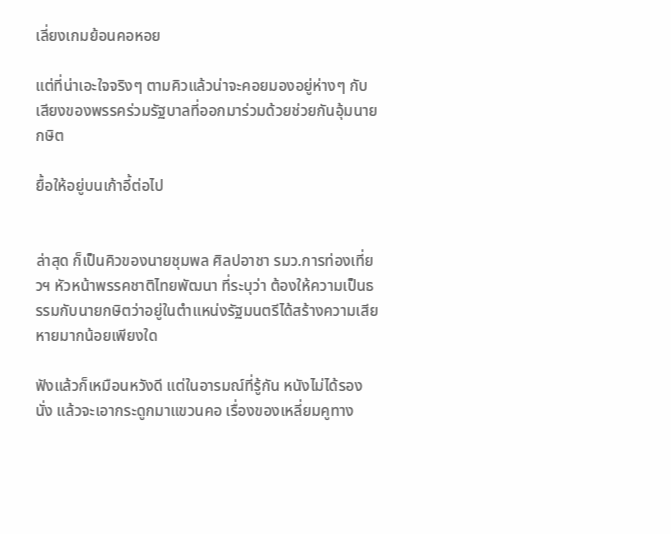เลี่ยงเกมย้อนคอหอย

แต่ที่น่าเอะใจจริงๆ ตามคิวแล้วน่าจะคอยมองอยู่ห่างๆ กับเสียงของพรรคร่วมรัฐบาลที่ออกมาร่วมด้วยช่วยกันอุ้มนายกษิต

ยื้อให้อยู่บนเก้าอี้ต่อไป


ล่าสุด ก็เป็นคิวของนายชุมพล ศิลปอาชา รมว.การท่องเที่ยวฯ หัวหน้าพรรคชาติไทยพัฒนา ที่ระบุว่า ต้องให้ความเป็นธรรมกับนายกษิตว่าอยู่ในตำแหน่งรัฐมนตรีได้สร้างความเสียหายมากน้อยเพียงใด

ฟังแล้วก็เหมือนหวังดี แต่ในอารมณ์ที่รู้กัน หนังไม่ได้รองนั่ง แล้วจะเอากระดูกมาแขวนคอ เรื่องของเหลี่ยมคูทาง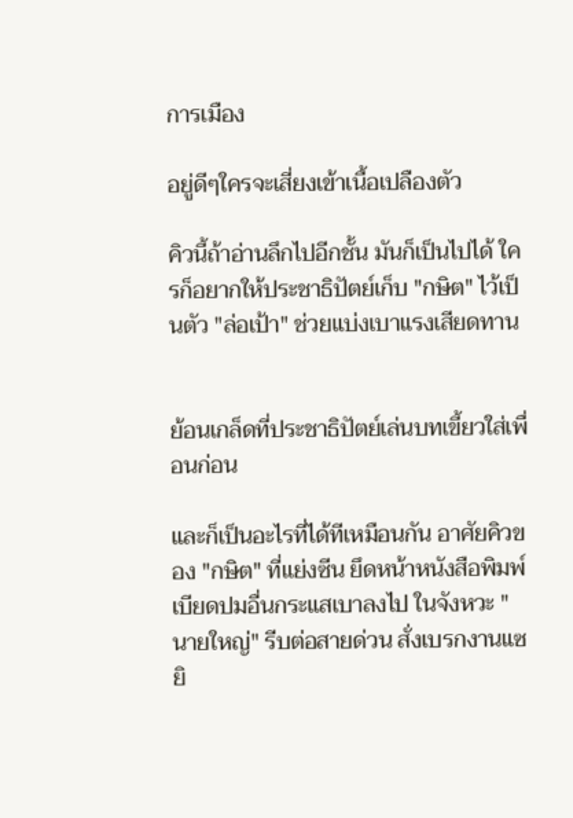การเมือง

อยู่ดีๆใครจะเสี่ยงเข้าเนื้อเปลืองตัว

คิวนี้ถ้าอ่านลึกไปอีกชั้น มันก็เป็นไปได้ ใครก็อยากให้ประชาธิปัตย์เก็บ "กษิต" ไว้เป็นตัว "ล่อเป้า" ช่วยแบ่งเบาแรงเสียดทาน


ย้อนเกล็ดที่ประชาธิปัตย์เล่นบทเขี้ยวใส่เพื่อนก่อน

และก็เป็นอะไรที่ได้ทีเหมือนกัน อาศัยคิวของ "กษิต" ที่แย่งซีน ยึดหน้าหนังสือพิมพ์ เบียดปมอื่นกระแสเบาลงไป ในจังหวะ "นายใหญ่" รีบต่อสายด่วน สั่งเบรกงานแซยิ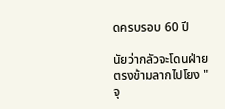ดครบรอบ 60 ปี

นัยว่ากลัวจะโดนฝ่ายตรงข้ามลากไปโยง "จุ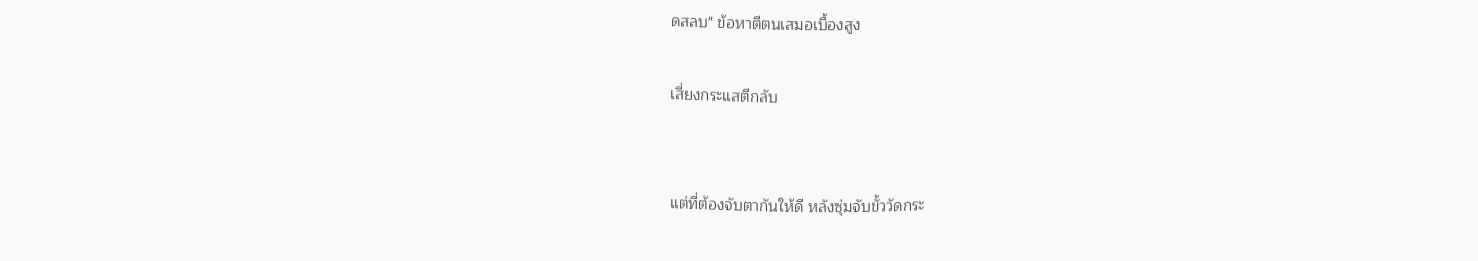ดสลบ" ข้อหาตีตนเสมอเบื้องสูง

เสี่ยงกระแสตีกลับ


แต่ที่ต้องจับตากันให้ดี หลังซุ่มจับขั้ววัดกระ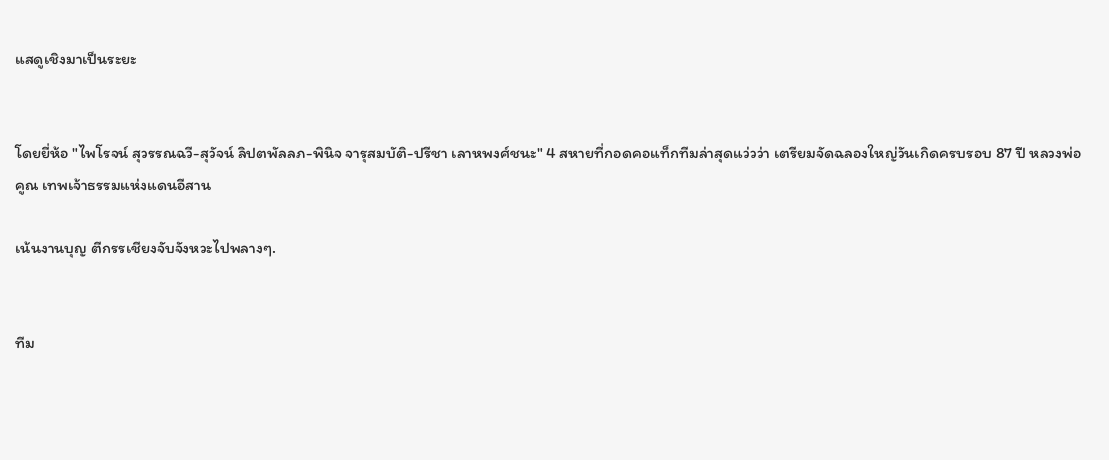แสดูเชิงมาเป็นระยะ


โดยยี่ห้อ "ไพโรจน์ สุวรรณฉวี-สุวัจน์ ลิปตพัลลภ-พินิจ จารุสมบัติ-ปรีชา เลาหพงศ์ชนะ" 4 สหายที่กอดคอแท็กทีมล่าสุดแว่วว่า เตรียมจัดฉลองใหญ่วันเกิดครบรอบ 87 ปี หลวงพ่อคูณ เทพเจ้าธรรมแห่งแดนอีสาน

เน้นงานบุญ ตีกรรเชียงจับจังหวะไปพลางๆ.


ทีม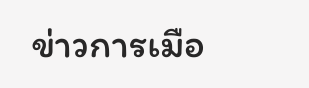ข่าวการเมือ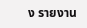ง รายงาน